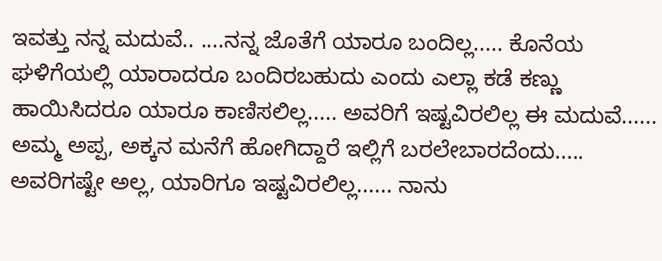ಇವತ್ತು ನನ್ನ ಮದುವೆ.. ....ನನ್ನ ಜೊತೆಗೆ ಯಾರೂ ಬಂದಿಲ್ಲ..... ಕೊನೆಯ ಘಳಿಗೆಯಲ್ಲಿ ಯಾರಾದರೂ ಬಂದಿರಬಹುದು ಎಂದು ಎಲ್ಲಾ ಕಡೆ ಕಣ್ಣು ಹಾಯಿಸಿದರೂ ಯಾರೂ ಕಾಣಿಸಲಿಲ್ಲ..... ಅವರಿಗೆ ಇಷ್ಟವಿರಲಿಲ್ಲ ಈ ಮದುವೆ...... ಅಮ್ಮ ಅಪ್ಪ, ಅಕ್ಕನ ಮನೆಗೆ ಹೋಗಿದ್ದಾರೆ ಇಲ್ಲಿಗೆ ಬರಲೇಬಾರದೆಂದು..... ಅವರಿಗಷ್ಟೇ ಅಲ್ಲ, ಯಾರಿಗೂ ಇಷ್ಟವಿರಲಿಲ್ಲ...... ನಾನು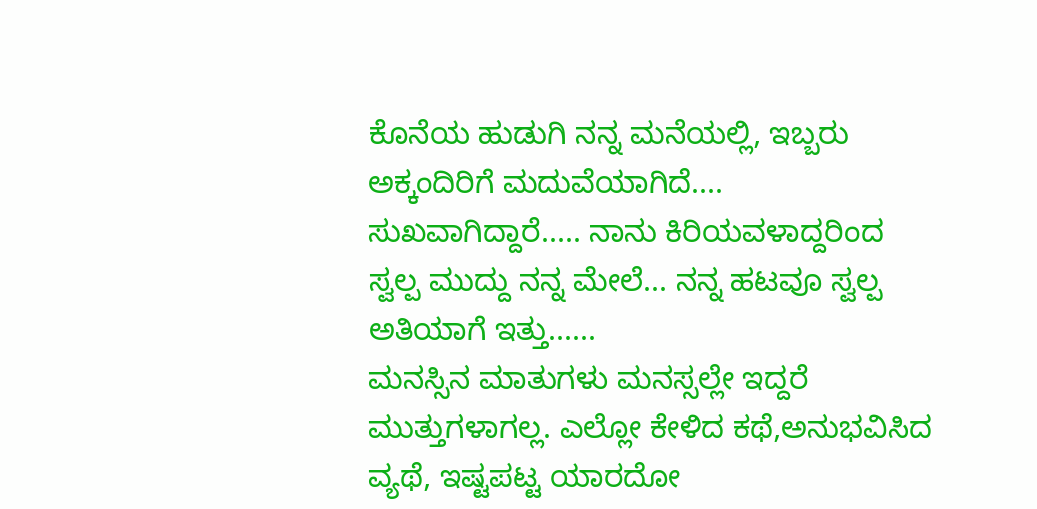ಕೊನೆಯ ಹುಡುಗಿ ನನ್ನ ಮನೆಯಲ್ಲಿ, ಇಬ್ಬರು ಅಕ್ಕಂದಿರಿಗೆ ಮದುವೆಯಾಗಿದೆ.... ಸುಖವಾಗಿದ್ದಾರೆ..... ನಾನು ಕಿರಿಯವಳಾದ್ದರಿಂದ ಸ್ವಲ್ಪ ಮುದ್ದು ನನ್ನ ಮೇಲೆ... ನನ್ನ ಹಟವೂ ಸ್ವಲ್ಪ ಅತಿಯಾಗೆ ಇತ್ತು......
ಮನಸ್ಸಿನ ಮಾತುಗಳು ಮನಸ್ಸಲ್ಲೇ ಇದ್ದರೆ ಮುತ್ತುಗಳಾಗಲ್ಲ. ಎಲ್ಲೋ ಕೇಳಿದ ಕಥೆ,ಅನುಭವಿಸಿದ ವ್ಯಥೆ, ಇಷ್ಟಪಟ್ಟ ಯಾರದೋ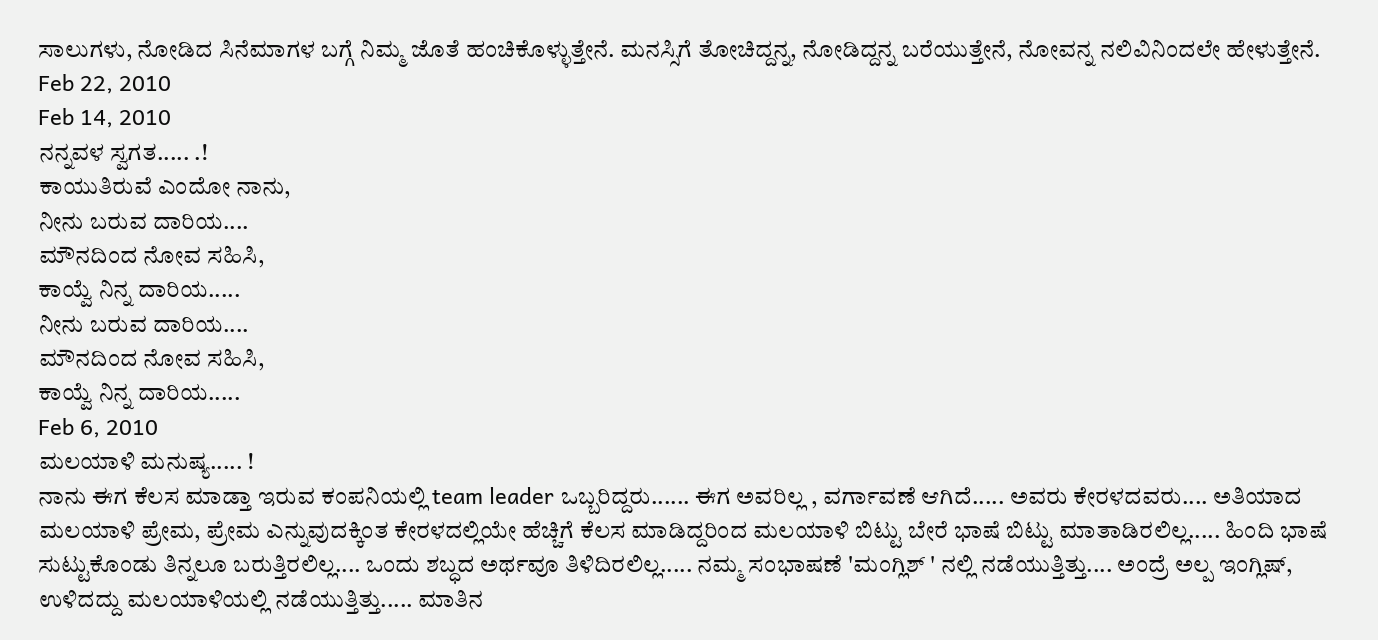ಸಾಲುಗಳು, ನೋಡಿದ ಸಿನೆಮಾಗಳ ಬಗ್ಗೆ ನಿಮ್ಮ ಜೊತೆ ಹಂಚಿಕೊಳ್ಳುತ್ತೇನೆ. ಮನಸ್ಸಿಗೆ ತೋಚಿದ್ದನ್ನ, ನೋಡಿದ್ದನ್ನ ಬರೆಯುತ್ತೇನೆ, ನೋವನ್ನ ನಲಿವಿನಿಂದಲೇ ಹೇಳುತ್ತೇನೆ.
Feb 22, 2010
Feb 14, 2010
ನನ್ನವಳ ಸ್ವಗತ..... .!
ಕಾಯುತಿರುವೆ ಎಂದೋ ನಾನು,
ನೀನು ಬರುವ ದಾರಿಯ....
ಮೌನದಿಂದ ನೋವ ಸಹಿಸಿ,
ಕಾಯ್ವೆ ನಿನ್ನ ದಾರಿಯ.....
ನೀನು ಬರುವ ದಾರಿಯ....
ಮೌನದಿಂದ ನೋವ ಸಹಿಸಿ,
ಕಾಯ್ವೆ ನಿನ್ನ ದಾರಿಯ.....
Feb 6, 2010
ಮಲಯಾಳಿ ಮನುಷ್ಯ..... !
ನಾನು ಈಗ ಕೆಲಸ ಮಾಡ್ತಾ ಇರುವ ಕಂಪನಿಯಲ್ಲಿ team leader ಒಬ್ಬರಿದ್ದರು...... ಈಗ ಅವರಿಲ್ಲ , ವರ್ಗಾವಣೆ ಆಗಿದೆ..... ಅವರು ಕೇರಳದವರು.... ಅತಿಯಾದ ಮಲಯಾಳಿ ಪ್ರೇಮ, ಪ್ರೇಮ ಎನ್ನುವುದಕ್ಕಿಂತ ಕೇರಳದಲ್ಲಿಯೇ ಹೆಚ್ಚಿಗೆ ಕೆಲಸ ಮಾಡಿದ್ದರಿಂದ ಮಲಯಾಳಿ ಬಿಟ್ಟು ಬೇರೆ ಭಾಷೆ ಬಿಟ್ಟು ಮಾತಾಡಿರಲಿಲ್ಲ..... ಹಿಂದಿ ಭಾಷೆ ಸುಟ್ಟುಕೊಂಡು ತಿನ್ನಲೂ ಬರುತ್ತಿರಲಿಲ್ಲ.... ಒಂದು ಶಬ್ಧದ ಅರ್ಥವೂ ತಿಳಿದಿರಲಿಲ್ಲ..... ನಮ್ಮ ಸಂಭಾಷಣೆ 'ಮಂಗ್ಲಿಶ್ ' ನಲ್ಲಿ ನಡೆಯುತ್ತಿತ್ತು.... ಅಂದ್ರೆ ಅಲ್ಪ ಇಂಗ್ಲಿಷ್, ಉಳಿದದ್ದು ಮಲಯಾಳಿಯಲ್ಲಿ ನಡೆಯುತ್ತಿತ್ತು..... ಮಾತಿನ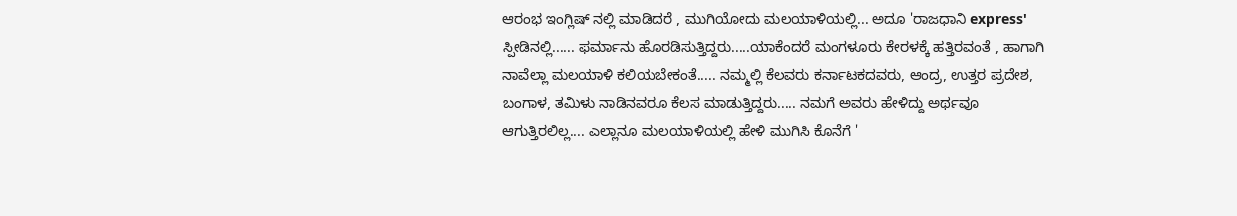ಆರಂಭ ಇಂಗ್ಲಿಷ್ ನಲ್ಲಿ ಮಾಡಿದರೆ , ಮುಗಿಯೋದು ಮಲಯಾಳಿಯಲ್ಲಿ... ಅದೂ 'ರಾಜಧಾನಿ express' ಸ್ಪೀಡಿನಲ್ಲಿ...... ಫರ್ಮಾನು ಹೊರಡಿಸುತ್ತಿದ್ದರು.....ಯಾಕೆಂದರೆ ಮಂಗಳೂರು ಕೇರಳಕ್ಕೆ ಹತ್ತಿರವಂತೆ , ಹಾಗಾಗಿ ನಾವೆಲ್ಲಾ ಮಲಯಾಳಿ ಕಲಿಯಬೇಕಂತೆ..... ನಮ್ಮಲ್ಲಿ ಕೆಲವರು ಕರ್ನಾಟಕದವರು, ಆಂದ್ರ, ಉತ್ತರ ಪ್ರದೇಶ, ಬಂಗಾಳ, ತಮಿಳು ನಾಡಿನವರೂ ಕೆಲಸ ಮಾಡುತ್ತಿದ್ದರು..... ನಮಗೆ ಅವರು ಹೇಳಿದ್ದು ಅರ್ಥವೂ ಆಗುತ್ತಿರಲಿಲ್ಲ.... ಎಲ್ಲಾನೂ ಮಲಯಾಳಿಯಲ್ಲಿ ಹೇಳಿ ಮುಗಿಸಿ ಕೊನೆಗೆ '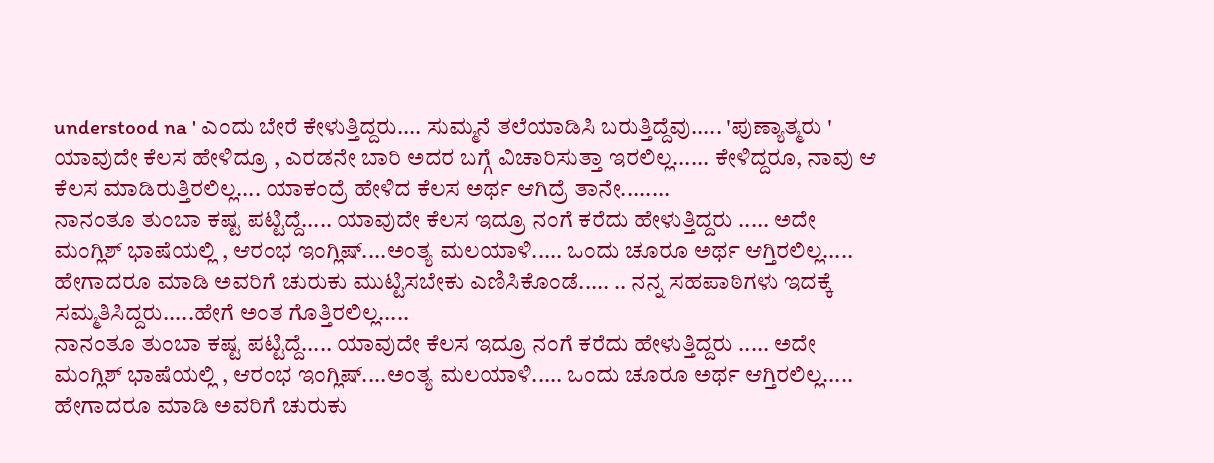understood na ' ಎಂದು ಬೇರೆ ಕೇಳುತ್ತಿದ್ದರು.... ಸುಮ್ಮನೆ ತಲೆಯಾಡಿಸಿ ಬರುತ್ತಿದ್ದೆವು..... 'ಪುಣ್ಯಾತ್ಮರು ' ಯಾವುದೇ ಕೆಲಸ ಹೇಳಿದ್ರೂ , ಎರಡನೇ ಬಾರಿ ಅದರ ಬಗ್ಗೆ ವಿಚಾರಿಸುತ್ತಾ ಇರಲಿಲ್ಲ...... ಕೇಳಿದ್ದರೂ, ನಾವು ಆ ಕೆಲಸ ಮಾಡಿರುತ್ತಿರಲಿಲ್ಲ.... ಯಾಕಂದ್ರೆ ಹೇಳಿದ ಕೆಲಸ ಅರ್ಥ ಆಗಿದ್ರೆ ತಾನೇ........
ನಾನಂತೂ ತುಂಬಾ ಕಷ್ಟ ಪಟ್ಟಿದ್ದೆ..... ಯಾವುದೇ ಕೆಲಸ ಇದ್ರೂ ನಂಗೆ ಕರೆದು ಹೇಳುತ್ತಿದ್ದರು ..... ಅದೇ ಮಂಗ್ಲಿಶ್ ಭಾಷೆಯಲ್ಲಿ , ಆರಂಭ ಇಂಗ್ಲಿಷ್....ಅಂತ್ಯ ಮಲಯಾಳಿ..... ಒಂದು ಚೂರೂ ಅರ್ಥ ಆಗ್ತಿರಲಿಲ್ಲ..... ಹೇಗಾದರೂ ಮಾಡಿ ಅವರಿಗೆ ಚುರುಕು ಮುಟ್ಟಿಸಬೇಕು ಎಣಿಸಿಕೊಂಡೆ..... .. ನನ್ನ ಸಹಪಾಠಿಗಳು ಇದಕ್ಕೆ ಸಮ್ಮತಿಸಿದ್ದರು.....ಹೇಗೆ ಅಂತ ಗೊತ್ತಿರಲಿಲ್ಲ.....
ನಾನಂತೂ ತುಂಬಾ ಕಷ್ಟ ಪಟ್ಟಿದ್ದೆ..... ಯಾವುದೇ ಕೆಲಸ ಇದ್ರೂ ನಂಗೆ ಕರೆದು ಹೇಳುತ್ತಿದ್ದರು ..... ಅದೇ ಮಂಗ್ಲಿಶ್ ಭಾಷೆಯಲ್ಲಿ , ಆರಂಭ ಇಂಗ್ಲಿಷ್....ಅಂತ್ಯ ಮಲಯಾಳಿ..... ಒಂದು ಚೂರೂ ಅರ್ಥ ಆಗ್ತಿರಲಿಲ್ಲ..... ಹೇಗಾದರೂ ಮಾಡಿ ಅವರಿಗೆ ಚುರುಕು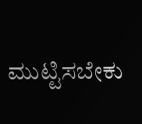ಮುಟ್ಟಿಸಬೇಕು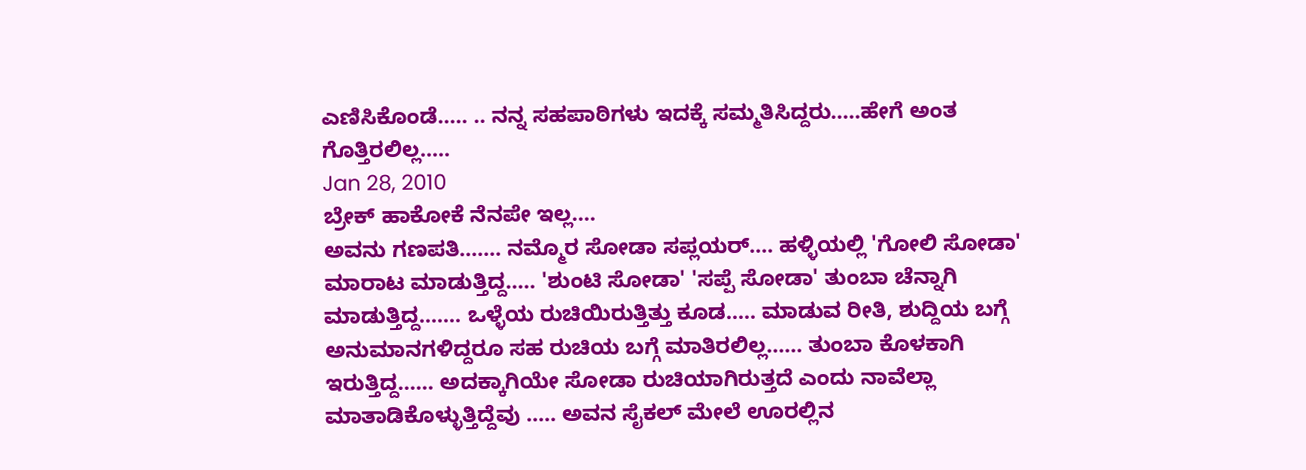ಎಣಿಸಿಕೊಂಡೆ..... .. ನನ್ನ ಸಹಪಾಠಿಗಳು ಇದಕ್ಕೆ ಸಮ್ಮತಿಸಿದ್ದರು.....ಹೇಗೆ ಅಂತ ಗೊತ್ತಿರಲಿಲ್ಲ.....
Jan 28, 2010
ಬ್ರೇಕ್ ಹಾಕೋಕೆ ನೆನಪೇ ಇಲ್ಲ....
ಅವನು ಗಣಪತಿ....... ನಮ್ಮೊರ ಸೋಡಾ ಸಪ್ಲಯರ್.... ಹಳ್ಳಿಯಲ್ಲಿ 'ಗೋಲಿ ಸೋಡಾ' ಮಾರಾಟ ಮಾಡುತ್ತಿದ್ದ..... 'ಶುಂಟಿ ಸೋಡಾ' 'ಸಪ್ಪೆ ಸೋಡಾ' ತುಂಬಾ ಚೆನ್ನಾಗಿ ಮಾಡುತ್ತಿದ್ದ....... ಒಳ್ಳೆಯ ರುಚಿಯಿರುತ್ತಿತ್ತು ಕೂಡ..... ಮಾಡುವ ರೀತಿ, ಶುದ್ದಿಯ ಬಗ್ಗೆ ಅನುಮಾನಗಳಿದ್ದರೂ ಸಹ ರುಚಿಯ ಬಗ್ಗೆ ಮಾತಿರಲಿಲ್ಲ...... ತುಂಬಾ ಕೊಳಕಾಗಿ ಇರುತ್ತಿದ್ದ...... ಅದಕ್ಕಾಗಿಯೇ ಸೋಡಾ ರುಚಿಯಾಗಿರುತ್ತದೆ ಎಂದು ನಾವೆಲ್ಲಾ ಮಾತಾಡಿಕೊಳ್ಳುತ್ತಿದ್ದೆವು ..... ಅವನ ಸೈಕಲ್ ಮೇಲೆ ಊರಲ್ಲಿನ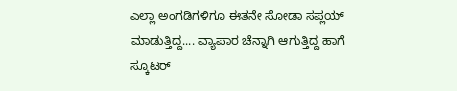ಎಲ್ಲಾ ಅಂಗಡಿಗಳಿಗೂ ಈತನೇ ಸೋಡಾ ಸಪ್ಲಯ್ ಮಾಡುತ್ತಿದ್ದ.... ವ್ಯಾಪಾರ ಚೆನ್ನಾಗಿ ಆಗುತ್ತಿದ್ದ ಹಾಗೆ ಸ್ಕೂಟರ್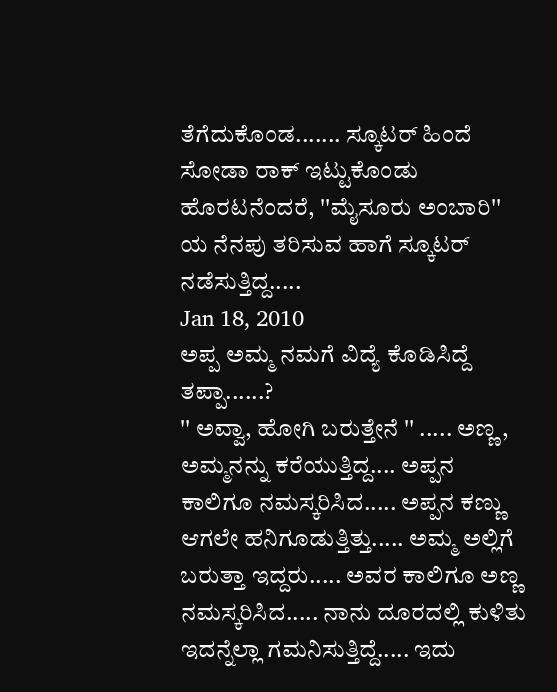ತೆಗೆದುಕೊಂಡ....... ಸ್ಕೂಟರ್ ಹಿಂದೆ ಸೋಡಾ ರಾಕ್ ಇಟ್ಟುಕೊಂಡು ಹೊರಟನೆಂದರೆ, ''ಮೈಸೂರು ಅಂಬಾರಿ'' ಯ ನೆನಪು ತರಿಸುವ ಹಾಗೆ ಸ್ಕೂಟರ್ ನಡೆಸುತ್ತಿದ್ದ.....
Jan 18, 2010
ಅಪ್ಪ ಅಮ್ಮ ನಮಗೆ ವಿದ್ಯೆ ಕೊಡಿಸಿದ್ದೆ ತಪ್ಪಾ......?
'' ಅವ್ವಾ, ಹೋಗಿ ಬರುತ್ತೇನೆ '' ..... ಅಣ್ಣ , ಅಮ್ಮನನ್ನು ಕರೆಯುತ್ತಿದ್ದ.... ಅಪ್ಪನ ಕಾಲಿಗೂ ನಮಸ್ಕರಿಸಿದ..... ಅಪ್ಪನ ಕಣ್ಣು ಆಗಲೇ ಹನಿಗೂಡುತ್ತಿತ್ತು..... ಅಮ್ಮ ಅಲ್ಲಿಗೆ ಬರುತ್ತಾ ಇದ್ದರು..... ಅವರ ಕಾಲಿಗೂ ಅಣ್ಣ ನಮಸ್ಕರಿಸಿದ..... ನಾನು ದೂರದಲ್ಲಿ ಕುಳಿತು ಇದನ್ನೆಲ್ಲಾ ಗಮನಿಸುತ್ತಿದ್ದೆ..... ಇದು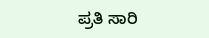ಪ್ರತಿ ಸಾರಿ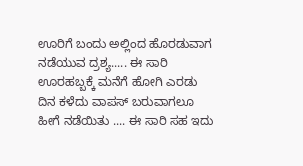ಊರಿಗೆ ಬಂದು ಅಲ್ಲಿಂದ ಹೊರಡುವಾಗ ನಡೆಯುವ ದ್ರಶ್ಯ..... ಈ ಸಾರಿ ಊರಹಬ್ಬಕ್ಕೆ ಮನೆಗೆ ಹೋಗಿ ಎರಡು ದಿನ ಕಳೆದು ವಾಪಸ್ ಬರುವಾಗಲೂ ಹೀಗೆ ನಡೆಯಿತು .... ಈ ಸಾರಿ ಸಹ ಇದು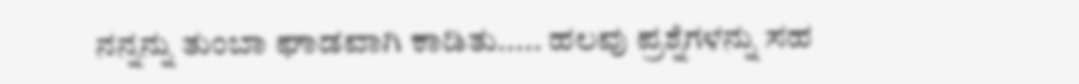ನನ್ನನ್ನು ತುಂಬಾ ಘಾಡವಾಗಿ ಕಾಡಿತು..... ಹಲವು ಪ್ರಶ್ನೆಗಳನ್ನು ಸಹ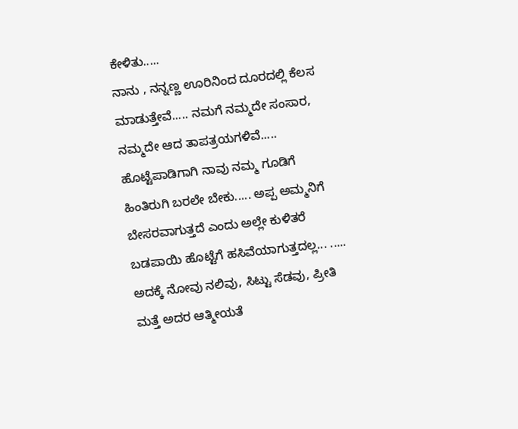ಕೇಳಿತು.....
ನಾನು , ನನ್ನಣ್ಣ ಊರಿನಿಂದ ದೂರದಲ್ಲಿ ಕೆಲಸ ಮಾಡುತ್ತೇವೆ..... ನಮಗೆ ನಮ್ಮದೇ ಸಂಸಾರ, ನಮ್ಮದೇ ಆದ ತಾಪತ್ರಯಗಳಿವೆ..... ಹೊಟ್ಟೆಪಾಡಿಗಾಗಿ ನಾವು ನಮ್ಮ ಗೂಡಿಗೆ ಹಿಂತಿರುಗಿ ಬರಲೇ ಬೇಕು..... ಅಪ್ಪ ಅಮ್ಮನಿಗೆ ಬೇಸರವಾಗುತ್ತದೆ ಎಂದು ಅಲ್ಲೇ ಕುಳಿತರೆ ಬಡಪಾಯಿ ಹೊಟ್ಟೆಗೆ ಹಸಿವೆಯಾಗುತ್ತದಲ್ಲ... ..... ಅದಕ್ಕೆ ನೋವು ನಲಿವು, ಸಿಟ್ಟು ಸೆಡವು, ಪ್ರೀತಿ ಮತ್ತೆ ಅದರ ಆತ್ಮೀಯತೆ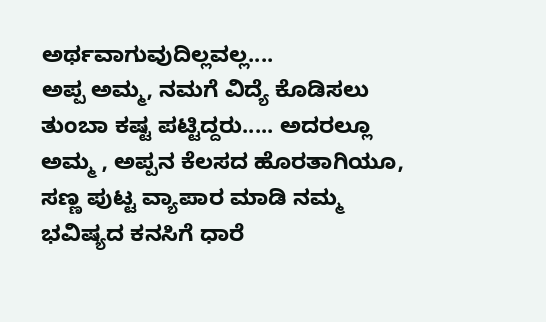ಅರ್ಥವಾಗುವುದಿಲ್ಲವಲ್ಲ....
ಅಪ್ಪ ಅಮ್ಮ, ನಮಗೆ ವಿದ್ಯೆ ಕೊಡಿಸಲು ತುಂಬಾ ಕಷ್ಟ ಪಟ್ಟಿದ್ದರು..... ಅದರಲ್ಲೂ ಅಮ್ಮ , ಅಪ್ಪನ ಕೆಲಸದ ಹೊರತಾಗಿಯೂ, ಸಣ್ಣ ಪುಟ್ಟ ವ್ಯಾಪಾರ ಮಾಡಿ ನಮ್ಮ ಭವಿಷ್ಯದ ಕನಸಿಗೆ ಧಾರೆ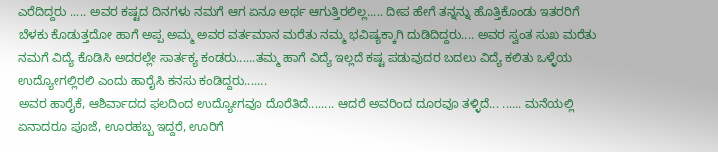ಎರೆದಿದ್ದರು ..... ಅವರ ಕಷ್ಟದ ದಿನಗಳು ನಮಗೆ ಆಗ ಏನೂ ಅರ್ಥ ಆಗುತ್ತಿರಲಿಲ್ಲ..... ದೀಪ ಹೇಗೆ ತನ್ನನ್ನು ಹೊತ್ತಿಕೊಂಡು ಇತರರಿಗೆ ಬೆಳಕು ಕೊಡುತ್ತದೋ ಹಾಗೆ ಅಪ್ಪ ಅಮ್ಮ ಅವರ ವರ್ತಮಾನ ಮರೆತು ನಮ್ಮ ಭವಿಷ್ಯಕ್ಕಾಗಿ ದುಡಿದಿದ್ದರು.... ಅವರ ಸ್ವಂತ ಸುಖ ಮರೆತು ನಮಗೆ ವಿದ್ಯೆ ಕೊಡಿಸಿ ಅದರಲ್ಲೇ ಸಾರ್ತಕ್ಯ ಕಂಡರು......ತಮ್ಮ ಹಾಗೆ ವಿದ್ಯೆ ಇಲ್ಲದೆ ಕಷ್ಟ ಪಡುವುದರ ಬದಲು ವಿದ್ಯೆ ಕಲಿತು ಒಳ್ಳೆಯ ಉದ್ಯೋಗಲ್ಲಿರಲಿ ಎಂದು ಹಾರೈಸಿ ಕನಸು ಕಂಡಿದ್ದರು.......
ಅವರ ಹಾರೈಕೆ, ಆಶಿರ್ವಾದದ ಫಲದಿಂದ ಉದ್ಯೋಗವೂ ದೊರೆತಿದೆ........ ಆದರೆ ಅವರಿಂದ ದೂರವೂ ತಳ್ಳಿದೆ... ...... ಮನೆಯಲ್ಲಿ ಏನಾದರೂ ಪೂಜೆ, ಊರಹಬ್ಬ ಇದ್ದರೆ, ಊರಿಗೆ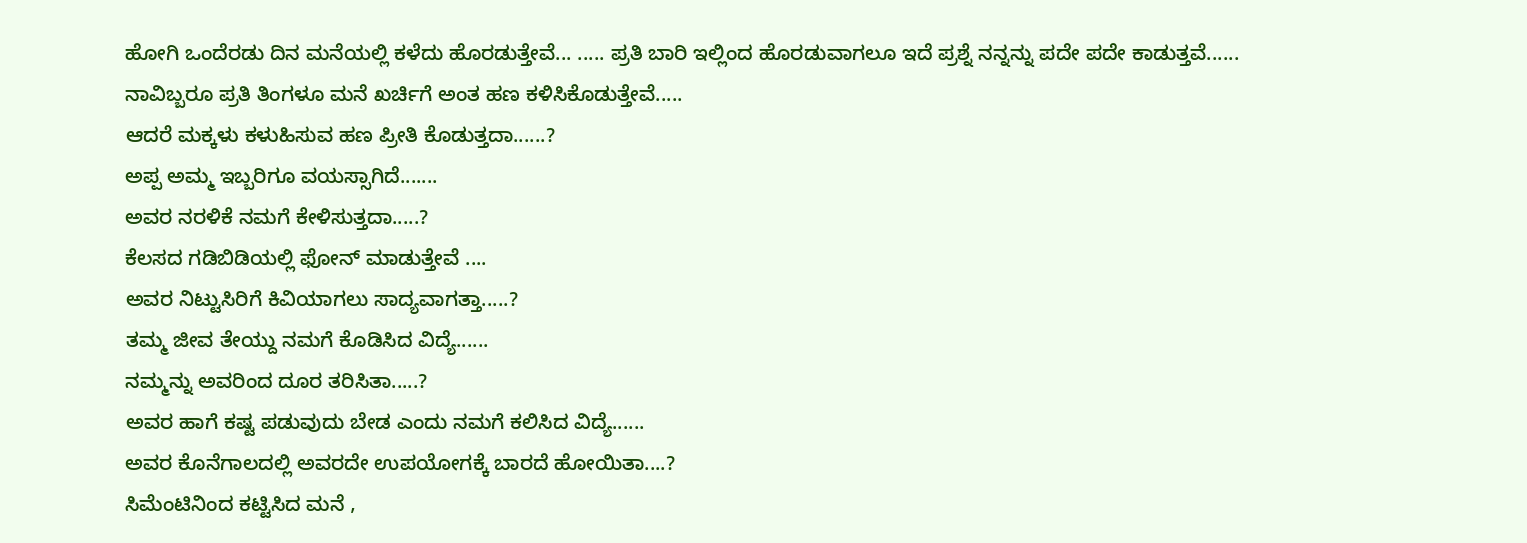ಹೋಗಿ ಒಂದೆರಡು ದಿನ ಮನೆಯಲ್ಲಿ ಕಳೆದು ಹೊರಡುತ್ತೇವೆ... ..... ಪ್ರತಿ ಬಾರಿ ಇಲ್ಲಿಂದ ಹೊರಡುವಾಗಲೂ ಇದೆ ಪ್ರಶ್ನೆ ನನ್ನನ್ನು ಪದೇ ಪದೇ ಕಾಡುತ್ತವೆ......
ನಾವಿಬ್ಬರೂ ಪ್ರತಿ ತಿಂಗಳೂ ಮನೆ ಖರ್ಚಿಗೆ ಅಂತ ಹಣ ಕಳಿಸಿಕೊಡುತ್ತೇವೆ.....
ಆದರೆ ಮಕ್ಕಳು ಕಳುಹಿಸುವ ಹಣ ಪ್ರೀತಿ ಕೊಡುತ್ತದಾ......?
ಅಪ್ಪ ಅಮ್ಮ ಇಬ್ಬರಿಗೂ ವಯಸ್ಸಾಗಿದೆ.......
ಅವರ ನರಳಿಕೆ ನಮಗೆ ಕೇಳಿಸುತ್ತದಾ.....?
ಕೆಲಸದ ಗಡಿಬಿಡಿಯಲ್ಲಿ ಫೋನ್ ಮಾಡುತ್ತೇವೆ ....
ಅವರ ನಿಟ್ಟುಸಿರಿಗೆ ಕಿವಿಯಾಗಲು ಸಾದ್ಯವಾಗತ್ತಾ.....?
ತಮ್ಮ ಜೀವ ತೇಯ್ದು ನಮಗೆ ಕೊಡಿಸಿದ ವಿದ್ಯೆ......
ನಮ್ಮನ್ನು ಅವರಿಂದ ದೂರ ತರಿಸಿತಾ.....?
ಅವರ ಹಾಗೆ ಕಷ್ಟ ಪಡುವುದು ಬೇಡ ಎಂದು ನಮಗೆ ಕಲಿಸಿದ ವಿದ್ಯೆ......
ಅವರ ಕೊನೆಗಾಲದಲ್ಲಿ ಅವರದೇ ಉಪಯೋಗಕ್ಕೆ ಬಾರದೆ ಹೋಯಿತಾ....?
ಸಿಮೆಂಟಿನಿಂದ ಕಟ್ಟಿಸಿದ ಮನೆ ,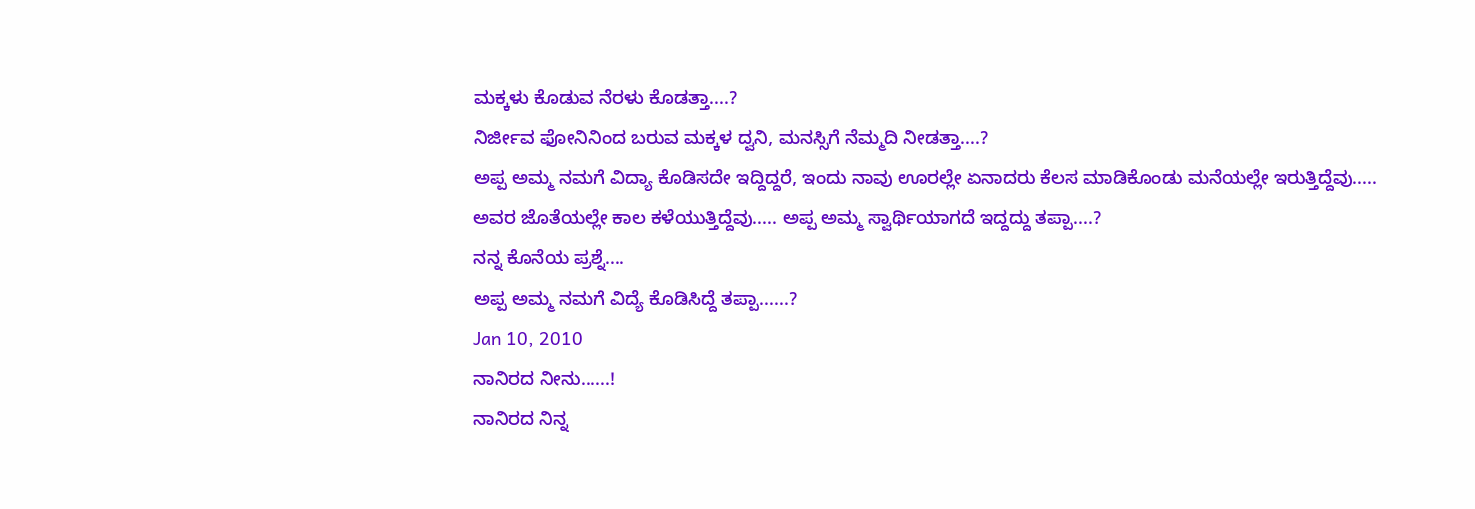ಮಕ್ಕಳು ಕೊಡುವ ನೆರಳು ಕೊಡತ್ತಾ....?
ನಿರ್ಜೀವ ಫೋನಿನಿಂದ ಬರುವ ಮಕ್ಕಳ ದ್ವನಿ, ಮನಸ್ಸಿಗೆ ನೆಮ್ಮದಿ ನೀಡತ್ತಾ....?
ಅಪ್ಪ ಅಮ್ಮ ನಮಗೆ ವಿದ್ಯಾ ಕೊಡಿಸದೇ ಇದ್ದಿದ್ದರೆ, ಇಂದು ನಾವು ಊರಲ್ಲೇ ಏನಾದರು ಕೆಲಸ ಮಾಡಿಕೊಂಡು ಮನೆಯಲ್ಲೇ ಇರುತ್ತಿದ್ದೆವು..... ಅವರ ಜೊತೆಯಲ್ಲೇ ಕಾಲ ಕಳೆಯುತ್ತಿದ್ದೆವು..... ಅಪ್ಪ ಅಮ್ಮ ಸ್ವಾರ್ಥಿಯಾಗದೆ ಇದ್ದದ್ದು ತಪ್ಪಾ....?
ನನ್ನ ಕೊನೆಯ ಪ್ರಶ್ನೆ....
ಅಪ್ಪ ಅಮ್ಮ ನಮಗೆ ವಿದ್ಯೆ ಕೊಡಿಸಿದ್ದೆ ತಪ್ಪಾ......?
Jan 10, 2010
ನಾನಿರದ ನೀನು......!
ನಾನಿರದ ನಿನ್ನ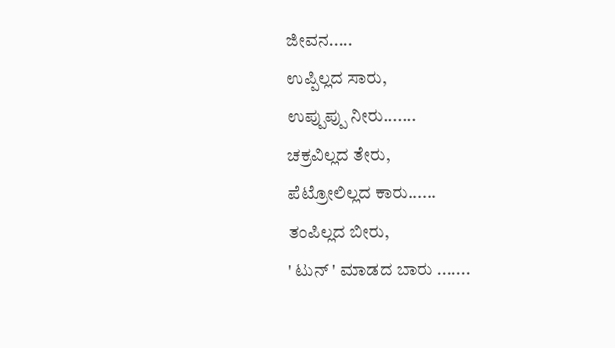ಜೀವನ.....
ಉಪ್ಪಿಲ್ಲದ ಸಾರು,
ಉಪ್ಪುಪ್ಪು ನೀರು.......
ಚಕ್ರವಿಲ್ಲದ ತೇರು,
ಪೆಟ್ರೋಲಿಲ್ಲದ ಕಾರು......
ತಂಪಿಲ್ಲದ ಬೀರು,
' ಟುನ್ ' ಮಾಡದ ಬಾರು .......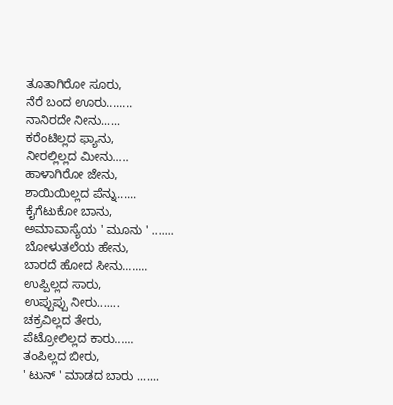ತೂತಾಗಿರೋ ಸೂರು,
ನೆರೆ ಬಂದ ಊರು........
ನಾನಿರದೇ ನೀನು......
ಕರೆಂಟಿಲ್ಲದ ಫ್ಯಾನು,
ನೀರಲ್ಲಿಲ್ಲದ ಮೀನು.....
ಹಾಳಾಗಿರೋ ಜೇನು,
ಶಾಯಿಯಿಲ್ಲದ ಪೆನ್ನು......
ಕೈಗೆಟುಕೋ ಬಾನು,
ಅಮಾವಾಸ್ಯೆಯ ' ಮೂನು ' .......
ಬೋಳುತಲೆಯ ಹೇನು,
ಬಾರದೆ ಹೋದ ಸೀನು........
ಉಪ್ಪಿಲ್ಲದ ಸಾರು,
ಉಪ್ಪುಪ್ಪು ನೀರು.......
ಚಕ್ರವಿಲ್ಲದ ತೇರು,
ಪೆಟ್ರೋಲಿಲ್ಲದ ಕಾರು......
ತಂಪಿಲ್ಲದ ಬೀರು,
' ಟುನ್ ' ಮಾಡದ ಬಾರು .......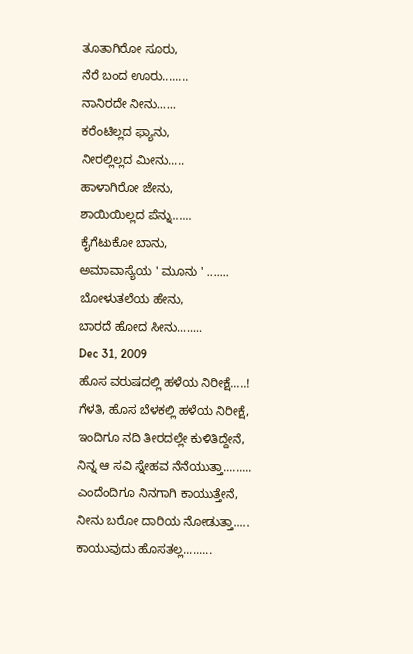ತೂತಾಗಿರೋ ಸೂರು,
ನೆರೆ ಬಂದ ಊರು........
ನಾನಿರದೇ ನೀನು......
ಕರೆಂಟಿಲ್ಲದ ಫ್ಯಾನು,
ನೀರಲ್ಲಿಲ್ಲದ ಮೀನು.....
ಹಾಳಾಗಿರೋ ಜೇನು,
ಶಾಯಿಯಿಲ್ಲದ ಪೆನ್ನು......
ಕೈಗೆಟುಕೋ ಬಾನು,
ಅಮಾವಾಸ್ಯೆಯ ' ಮೂನು ' .......
ಬೋಳುತಲೆಯ ಹೇನು,
ಬಾರದೆ ಹೋದ ಸೀನು........
Dec 31, 2009
ಹೊಸ ವರುಷದಲ್ಲಿ ಹಳೆಯ ನಿರೀಕ್ಷೆ.....!
ಗೆಳತಿ, ಹೊಸ ಬೆಳಕಲ್ಲಿ ಹಳೆಯ ನಿರೀಕ್ಷೆ,
ಇಂದಿಗೂ ನದಿ ತೀರದಲ್ಲೇ ಕುಳಿತಿದ್ದೇನೆ,
ನಿನ್ನ ಆ ಸವಿ ಸ್ನೇಹವ ನೆನೆಯುತ್ತಾ.........
ಎಂದೆಂದಿಗೂ ನಿನಗಾಗಿ ಕಾಯುತ್ತೇನೆ,
ನೀನು ಬರೋ ದಾರಿಯ ನೋಡುತ್ತಾ.....
ಕಾಯುವುದು ಹೊಸತಲ್ಲ.........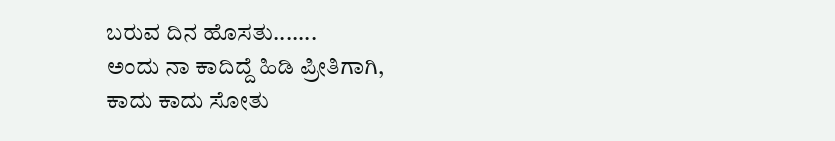ಬರುವ ದಿನ ಹೊಸತು.......
ಅಂದು ನಾ ಕಾದಿದ್ದೆ ಹಿಡಿ ಪ್ರೀತಿಗಾಗಿ,
ಕಾದು ಕಾದು ಸೋತು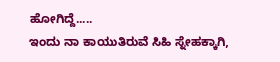ಹೋಗಿದ್ದೆ.....
ಇಂದು ನಾ ಕಾಯುತಿರುವೆ ಸಿಹಿ ಸ್ನೇಹಕ್ಕಾಗಿ,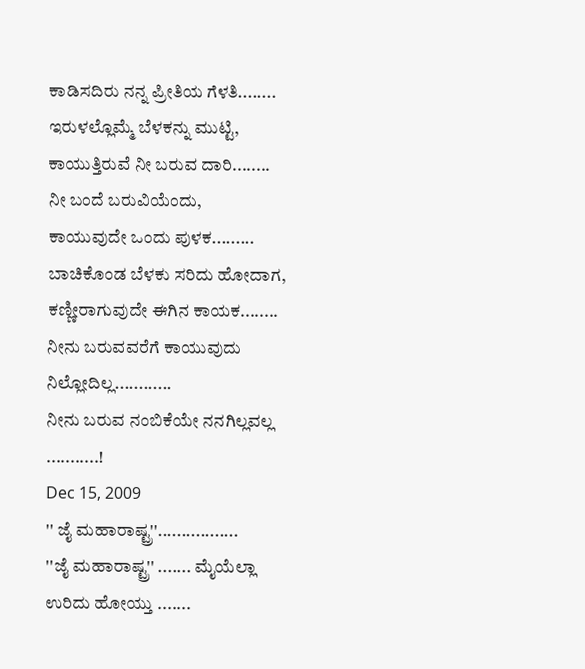ಕಾಡಿಸದಿರು ನನ್ನ ಪ್ರೀತಿಯ ಗೆಳತಿ........
ಇರುಳಲ್ಲೊಮ್ಮೆ ಬೆಳಕನ್ನು ಮುಟ್ಟಿ,
ಕಾಯುತ್ತಿರುವೆ ನೀ ಬರುವ ದಾರಿ........
ನೀ ಬಂದೆ ಬರುವಿಯೆಂದು,
ಕಾಯುವುದೇ ಒಂದು ಪುಳಕ.........
ಬಾಚಿಕೊಂಡ ಬೆಳಕು ಸರಿದು ಹೋದಾಗ,
ಕಣ್ಣೀರಾಗುವುದೇ ಈಗಿನ ಕಾಯಕ........
ನೀನು ಬರುವವರೆಗೆ ಕಾಯುವುದು ನಿಲ್ಲೋದಿಲ್ಲ............
ನೀನು ಬರುವ ನಂಬಿಕೆಯೇ ನನಗಿಲ್ಲವಲ್ಲ ...........!
Dec 15, 2009
'' ಜೈ ಮಹಾರಾಷ್ಟ್ರ''.................
''ಜೈ ಮಹಾರಾಷ್ಟ್ರ'' ....... ಮೈಯೆಲ್ಲಾ ಉರಿದು ಹೋಯ್ತು .......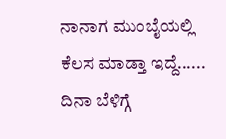ನಾನಾಗ ಮುಂಬೈಯಲ್ಲಿ ಕೆಲಸ ಮಾಡ್ತಾ ಇದ್ದೆ...... ದಿನಾ ಬೆಳಿಗ್ಗೆ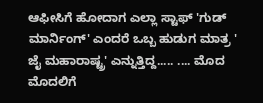ಆಫೀಸಿಗೆ ಹೋದಾಗ ಎಲ್ಲಾ ಸ್ಟಾಫ್ 'ಗುಡ್ ಮಾರ್ನಿಂಗ್' ಎಂದರೆ ಒಬ್ಬ ಹುಡುಗ ಮಾತ್ರ ' ಜೈ ಮಹಾರಾಷ್ಟ್ರ' ಎನ್ನುತ್ತಿದ್ದ..... .... ಮೊದ ಮೊದಲಿಗೆ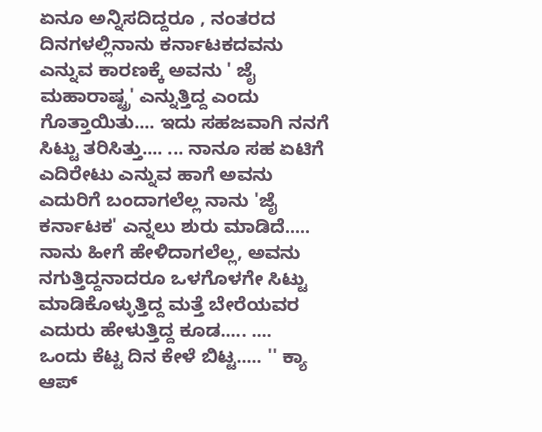ಏನೂ ಅನ್ನಿಸದಿದ್ದರೂ , ನಂತರದ ದಿನಗಳಲ್ಲಿನಾನು ಕರ್ನಾಟಕದವನು ಎನ್ನುವ ಕಾರಣಕ್ಕೆ ಅವನು ' ಜೈ ಮಹಾರಾಷ್ಟ್ರ' ಎನ್ನುತ್ತಿದ್ದ ಎಂದು ಗೊತ್ತಾಯಿತು.... ಇದು ಸಹಜವಾಗಿ ನನಗೆ ಸಿಟ್ಟು ತರಿಸಿತ್ತು.... ... ನಾನೂ ಸಹ ಏಟಿಗೆ ಎದಿರೇಟು ಎನ್ನುವ ಹಾಗೆ ಅವನು ಎದುರಿಗೆ ಬಂದಾಗಲೆಲ್ಲ ನಾನು 'ಜೈ ಕರ್ನಾಟಕ' ಎನ್ನಲು ಶುರು ಮಾಡಿದೆ..... ನಾನು ಹೀಗೆ ಹೇಳಿದಾಗಲೆಲ್ಲ, ಅವನು ನಗುತ್ತಿದ್ದನಾದರೂ ಒಳಗೊಳಗೇ ಸಿಟ್ಟು ಮಾಡಿಕೊಳ್ಳುತ್ತಿದ್ದ ಮತ್ತೆ ಬೇರೆಯವರ ಎದುರು ಹೇಳುತ್ತಿದ್ದ ಕೂಡ..... ....
ಒಂದು ಕೆಟ್ಟ ದಿನ ಕೇಳೆ ಬಿಟ್ಟ..... '' ಕ್ಯಾ ಆಪ್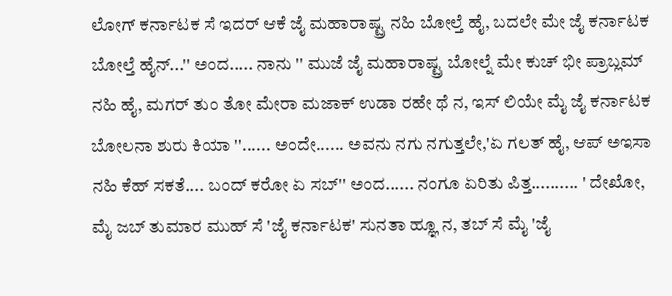ಲೋಗ್ ಕರ್ನಾಟಕ ಸೆ ಇದರ್ ಆಕೆ ಜೈ ಮಹಾರಾಷ್ಟ್ರ ನಹಿ ಬೋಲ್ತೆ ಹೈ, ಬದಲೇ ಮೇ ಜೈ ಕರ್ನಾಟಕ ಬೋಲ್ತೆ ಹೈನ್...'' ಅಂದ..... ನಾನು '' ಮುಜೆ ಜೈ ಮಹಾರಾಷ್ಟ್ರ ಬೋಲ್ನೆ ಮೇ ಕುಚ್ ಭೀ ಪ್ರಾಬ್ಲಮ್ ನಹಿ ಹೈ, ಮಗರ್ ತುಂ ತೋ ಮೇರಾ ಮಜಾಕ್ ಉಡಾ ರಹೇ ಥೆ ನ, ಇಸ್ ಲಿಯೇ ಮೈ ಜೈ ಕರ್ನಾಟಕ ಬೋಲನಾ ಶುರು ಕಿಯಾ ''...... ಅಂದೇ...... ಅವನು ನಗು ನಗುತ್ತಲೇ,'ಏ ಗಲತ್ ಹೈ, ಆಪ್ ಅಇಸಾ ನಹಿ ಕೆಹ್ ಸಕತೆ.... ಬಂದ್ ಕರೋ ಏ ಸಬ್'' ಅಂದ...... ನಂಗೂ ಏರಿತು ಪಿತ್ತ.......... ' ದೇಖೋ, ಮೈ ಜಬ್ ತುಮಾರ ಮುಹ್ ಸೆ 'ಜೈ ಕರ್ನಾಟಕ' ಸುನತಾ ಹ್ಞೂ ನ, ತಬ್ ಸೆ ಮೈ 'ಜೈ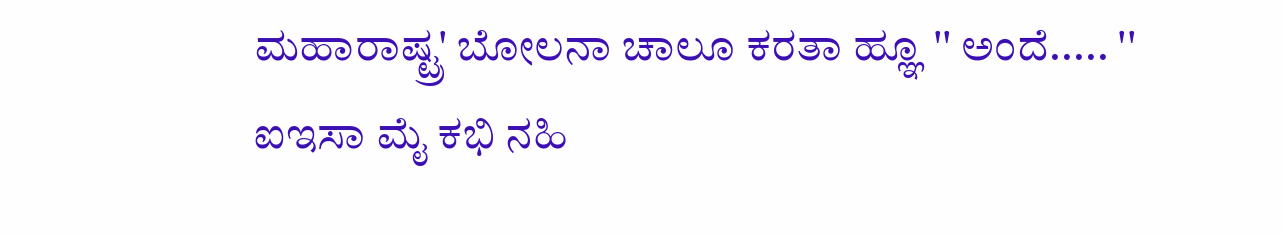ಮಹಾರಾಷ್ಟ್ರ' ಬೋಲನಾ ಚಾಲೂ ಕರತಾ ಹ್ಞೂ '' ಅಂದೆ..... '' ಐಇಸಾ ಮೈ ಕಭಿ ನಹಿ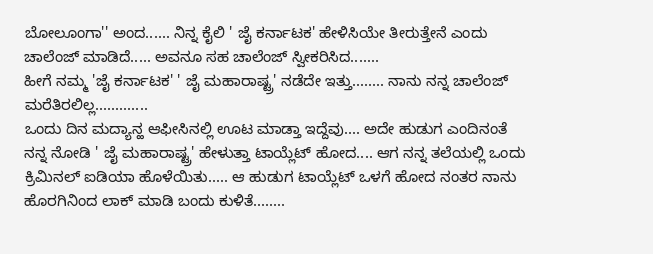ಬೋಲೂಂಗಾ'' ಅಂದ...... ನಿನ್ನ ಕೈಲಿ ' ಜೈ ಕರ್ನಾಟಕ' ಹೇಳಿಸಿಯೇ ತೀರುತ್ತೇನೆ ಎಂದು ಚಾಲೆಂಜ್ ಮಾಡಿದೆ..... ಅವನೂ ಸಹ ಚಾಲೆಂಜ್ ಸ್ವೀಕರಿಸಿದ.......
ಹೀಗೆ ನಮ್ಮ 'ಜೈ ಕರ್ನಾಟಕ' ' ಜೈ ಮಹಾರಾಷ್ಟ್ರ' ನಡೆದೇ ಇತ್ತು........ ನಾನು ನನ್ನ ಚಾಲೆಂಜ್ ಮರೆತಿರಲಿಲ್ಲ.............
ಒಂದು ದಿನ ಮದ್ಯಾನ್ಹ ಆಫೀಸಿನಲ್ಲಿ ಊಟ ಮಾಡ್ತಾ ಇದ್ದೆವು.... ಅದೇ ಹುಡುಗ ಎಂದಿನಂತೆ ನನ್ನ ನೋಡಿ ' ಜೈ ಮಹಾರಾಷ್ಟ್ರ' ಹೇಳುತ್ತಾ ಟಾಯ್ಲೆಟ್ ಹೋದ.... ಆಗ ನನ್ನ ತಲೆಯಲ್ಲಿ ಒಂದು ಕ್ರಿಮಿನಲ್ ಐಡಿಯಾ ಹೊಳೆಯಿತು..... ಆ ಹುಡುಗ ಟಾಯ್ಲೆಟ್ ಒಳಗೆ ಹೋದ ನಂತರ ನಾನು ಹೊರಗಿನಿಂದ ಲಾಕ್ ಮಾಡಿ ಬಂದು ಕುಳಿತೆ........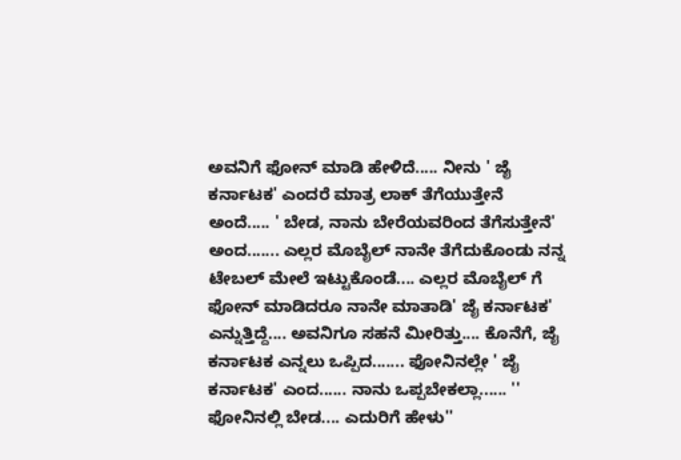ಅವನಿಗೆ ಫೋನ್ ಮಾಡಿ ಹೇಳಿದೆ..... ನೀನು ' ಜೈ ಕರ್ನಾಟಕ' ಎಂದರೆ ಮಾತ್ರ ಲಾಕ್ ತೆಗೆಯುತ್ತೇನೆ ಅಂದೆ..... ' ಬೇಡ, ನಾನು ಬೇರೆಯವರಿಂದ ತೆಗೆಸುತ್ತೇನೆ' ಅಂದ....... ಎಲ್ಲರ ಮೊಬೈಲ್ ನಾನೇ ತೆಗೆದುಕೊಂಡು ನನ್ನ ಟೇಬಲ್ ಮೇಲೆ ಇಟ್ಟುಕೊಂಡೆ.... ಎಲ್ಲರ ಮೊಬೈಲ್ ಗೆ ಫೋನ್ ಮಾಡಿದರೂ ನಾನೇ ಮಾತಾಡಿ' ಜೈ ಕರ್ನಾಟಕ' ಎನ್ನುತ್ತಿದ್ದೆ.... ಅವನಿಗೂ ಸಹನೆ ಮೀರಿತ್ತು.... ಕೊನೆಗೆ, ಜೈ ಕರ್ನಾಟಕ ಎನ್ನಲು ಒಪ್ಪಿದ....... ಫೋನಿನಲ್ಲೇ ' ಜೈ ಕರ್ನಾಟಕ' ಎಂದ...... ನಾನು ಒಪ್ಪಬೇಕಲ್ಲಾ...... '' ಫೋನಿನಲ್ಲಿ ಬೇಡ.... ಎದುರಿಗೆ ಹೇಳು''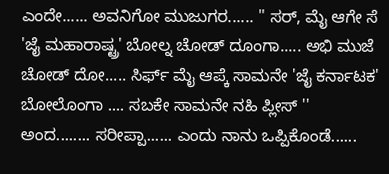ಎಂದೇ...... ಅವನಿಗೋ ಮುಜುಗರ...... '' ಸರ್, ಮೈ ಆಗೇ ಸೆ 'ಜೈ ಮಹಾರಾಷ್ಟ್ರ' ಬೋಲ್ನ ಚೋಡ್ ದೂಂಗಾ..... ಅಭಿ ಮುಜೆ ಚೋಡ್ ದೋ..... ಸಿರ್ಫ್ ಮೈ ಆಪ್ಕೆ ಸಾಮನೇ 'ಜೈ ಕರ್ನಾಟಕ' ಬೋಲೊಂಗಾ .... ಸಬಕೇ ಸಾಮನೇ ನಹಿ ಪ್ಲೀಸ್ '' ಅಂದ........ ಸರೀಪ್ಪಾ...... ಎಂದು ನಾನು ಒಪ್ಪಿಕೊಂಡೆ......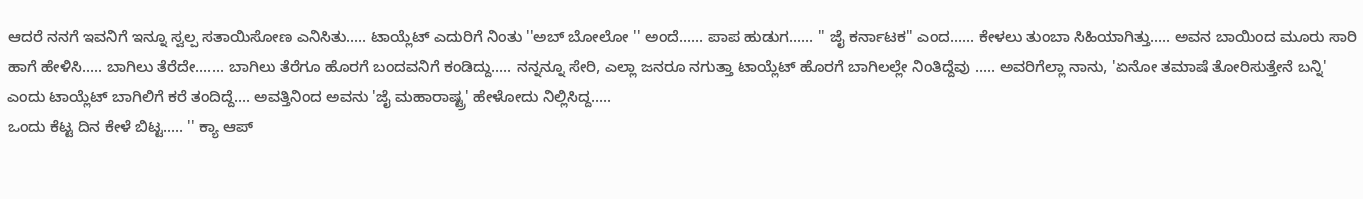ಆದರೆ ನನಗೆ ಇವನಿಗೆ ಇನ್ನೂ ಸ್ವಲ್ಪ ಸತಾಯಿಸೋಣ ಎನಿಸಿತು..... ಟಾಯ್ಲೆಟ್ ಎದುರಿಗೆ ನಿಂತು ''ಅಬ್ ಬೋಲೋ '' ಅಂದೆ...... ಪಾಪ ಹುಡುಗ...... '' ಜೈ ಕರ್ನಾಟಕ'' ಎಂದ...... ಕೇಳಲು ತುಂಬಾ ಸಿಹಿಯಾಗಿತ್ತು..... ಅವನ ಬಾಯಿಂದ ಮೂರು ಸಾರಿ ಹಾಗೆ ಹೇಳಿಸಿ..... ಬಾಗಿಲು ತೆರೆದೇ....... ಬಾಗಿಲು ತೆರೆಗೂ ಹೊರಗೆ ಬಂದವನಿಗೆ ಕಂಡಿದ್ದು..... ನನ್ನನ್ನೂ ಸೇರಿ, ಎಲ್ಲಾ ಜನರೂ ನಗುತ್ತಾ ಟಾಯ್ಲೆಟ್ ಹೊರಗೆ ಬಾಗಿಲಲ್ಲೇ ನಿಂತಿದ್ದೆವು ..... ಅವರಿಗೆಲ್ಲಾ ನಾನು, 'ಏನೋ ತಮಾಷೆ ತೋರಿಸುತ್ತೇನೆ ಬನ್ನಿ' ಎಂದು ಟಾಯ್ಲೆಟ್ ಬಾಗಿಲಿಗೆ ಕರೆ ತಂದಿದ್ದೆ.... ಅವತ್ತಿನಿಂದ ಅವನು 'ಜೈ ಮಹಾರಾಷ್ಟ್ರ' ಹೇಳೋದು ನಿಲ್ಲಿಸಿದ್ದ.....
ಒಂದು ಕೆಟ್ಟ ದಿನ ಕೇಳೆ ಬಿಟ್ಟ..... '' ಕ್ಯಾ ಆಪ್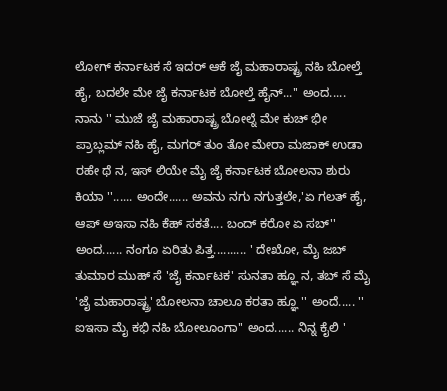ಲೋಗ್ ಕರ್ನಾಟಕ ಸೆ ಇದರ್ ಆಕೆ ಜೈ ಮಹಾರಾಷ್ಟ್ರ ನಹಿ ಬೋಲ್ತೆ ಹೈ, ಬದಲೇ ಮೇ ಜೈ ಕರ್ನಾಟಕ ಬೋಲ್ತೆ ಹೈನ್...'' ಅಂದ..... ನಾನು '' ಮುಜೆ ಜೈ ಮಹಾರಾಷ್ಟ್ರ ಬೋಲ್ನೆ ಮೇ ಕುಚ್ ಭೀ ಪ್ರಾಬ್ಲಮ್ ನಹಿ ಹೈ, ಮಗರ್ ತುಂ ತೋ ಮೇರಾ ಮಜಾಕ್ ಉಡಾ ರಹೇ ಥೆ ನ, ಇಸ್ ಲಿಯೇ ಮೈ ಜೈ ಕರ್ನಾಟಕ ಬೋಲನಾ ಶುರು ಕಿಯಾ ''...... ಅಂದೇ...... ಅವನು ನಗು ನಗುತ್ತಲೇ,'ಏ ಗಲತ್ ಹೈ, ಆಪ್ ಅಇಸಾ ನಹಿ ಕೆಹ್ ಸಕತೆ.... ಬಂದ್ ಕರೋ ಏ ಸಬ್'' ಅಂದ...... ನಂಗೂ ಏರಿತು ಪಿತ್ತ.......... ' ದೇಖೋ, ಮೈ ಜಬ್ ತುಮಾರ ಮುಹ್ ಸೆ 'ಜೈ ಕರ್ನಾಟಕ' ಸುನತಾ ಹ್ಞೂ ನ, ತಬ್ ಸೆ ಮೈ 'ಜೈ ಮಹಾರಾಷ್ಟ್ರ' ಬೋಲನಾ ಚಾಲೂ ಕರತಾ ಹ್ಞೂ '' ಅಂದೆ..... '' ಐಇಸಾ ಮೈ ಕಭಿ ನಹಿ ಬೋಲೂಂಗಾ'' ಅಂದ...... ನಿನ್ನ ಕೈಲಿ '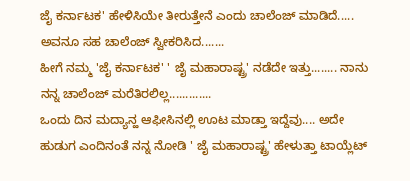ಜೈ ಕರ್ನಾಟಕ' ಹೇಳಿಸಿಯೇ ತೀರುತ್ತೇನೆ ಎಂದು ಚಾಲೆಂಜ್ ಮಾಡಿದೆ..... ಅವನೂ ಸಹ ಚಾಲೆಂಜ್ ಸ್ವೀಕರಿಸಿದ.......
ಹೀಗೆ ನಮ್ಮ 'ಜೈ ಕರ್ನಾಟಕ' ' ಜೈ ಮಹಾರಾಷ್ಟ್ರ' ನಡೆದೇ ಇತ್ತು........ ನಾನು ನನ್ನ ಚಾಲೆಂಜ್ ಮರೆತಿರಲಿಲ್ಲ.............
ಒಂದು ದಿನ ಮದ್ಯಾನ್ಹ ಆಫೀಸಿನಲ್ಲಿ ಊಟ ಮಾಡ್ತಾ ಇದ್ದೆವು.... ಅದೇ ಹುಡುಗ ಎಂದಿನಂತೆ ನನ್ನ ನೋಡಿ ' ಜೈ ಮಹಾರಾಷ್ಟ್ರ' ಹೇಳುತ್ತಾ ಟಾಯ್ಲೆಟ್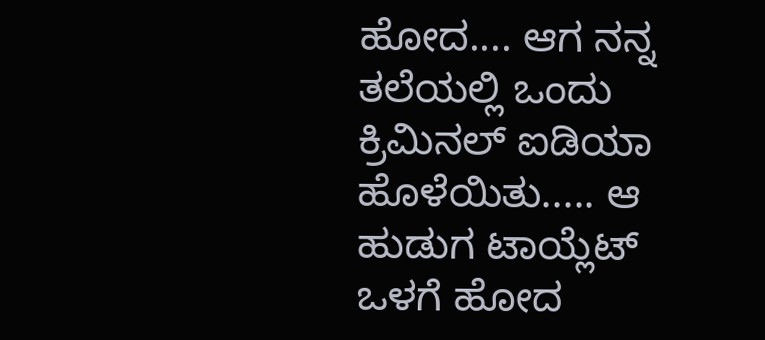ಹೋದ.... ಆಗ ನನ್ನ ತಲೆಯಲ್ಲಿ ಒಂದು ಕ್ರಿಮಿನಲ್ ಐಡಿಯಾ ಹೊಳೆಯಿತು..... ಆ ಹುಡುಗ ಟಾಯ್ಲೆಟ್ ಒಳಗೆ ಹೋದ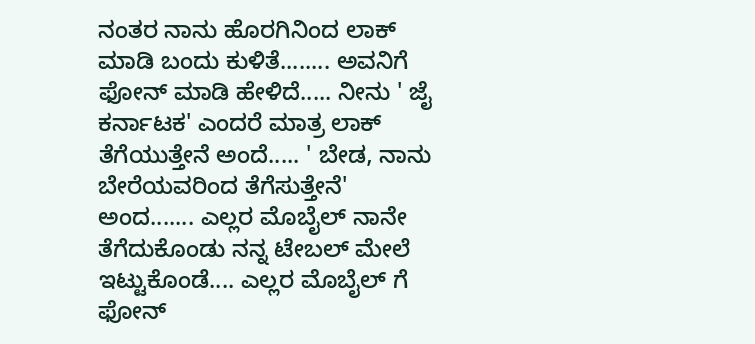ನಂತರ ನಾನು ಹೊರಗಿನಿಂದ ಲಾಕ್ ಮಾಡಿ ಬಂದು ಕುಳಿತೆ........ ಅವನಿಗೆ ಫೋನ್ ಮಾಡಿ ಹೇಳಿದೆ..... ನೀನು ' ಜೈ ಕರ್ನಾಟಕ' ಎಂದರೆ ಮಾತ್ರ ಲಾಕ್ ತೆಗೆಯುತ್ತೇನೆ ಅಂದೆ..... ' ಬೇಡ, ನಾನು ಬೇರೆಯವರಿಂದ ತೆಗೆಸುತ್ತೇನೆ' ಅಂದ....... ಎಲ್ಲರ ಮೊಬೈಲ್ ನಾನೇ ತೆಗೆದುಕೊಂಡು ನನ್ನ ಟೇಬಲ್ ಮೇಲೆ ಇಟ್ಟುಕೊಂಡೆ.... ಎಲ್ಲರ ಮೊಬೈಲ್ ಗೆ ಫೋನ್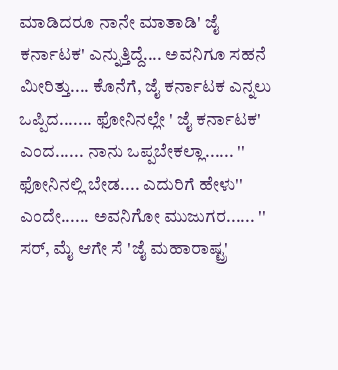ಮಾಡಿದರೂ ನಾನೇ ಮಾತಾಡಿ' ಜೈ ಕರ್ನಾಟಕ' ಎನ್ನುತ್ತಿದ್ದೆ.... ಅವನಿಗೂ ಸಹನೆ ಮೀರಿತ್ತು.... ಕೊನೆಗೆ, ಜೈ ಕರ್ನಾಟಕ ಎನ್ನಲು ಒಪ್ಪಿದ....... ಫೋನಿನಲ್ಲೇ ' ಜೈ ಕರ್ನಾಟಕ' ಎಂದ...... ನಾನು ಒಪ್ಪಬೇಕಲ್ಲಾ...... '' ಫೋನಿನಲ್ಲಿ ಬೇಡ.... ಎದುರಿಗೆ ಹೇಳು'' ಎಂದೇ...... ಅವನಿಗೋ ಮುಜುಗರ...... '' ಸರ್, ಮೈ ಆಗೇ ಸೆ 'ಜೈ ಮಹಾರಾಷ್ಟ್ರ'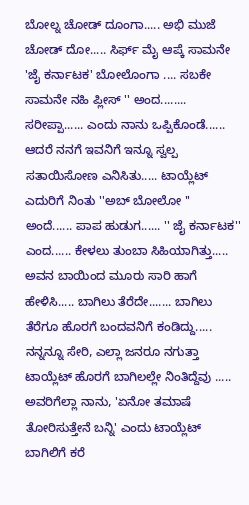ಬೋಲ್ನ ಚೋಡ್ ದೂಂಗಾ..... ಅಭಿ ಮುಜೆ ಚೋಡ್ ದೋ..... ಸಿರ್ಫ್ ಮೈ ಆಪ್ಕೆ ಸಾಮನೇ 'ಜೈ ಕರ್ನಾಟಕ' ಬೋಲೊಂಗಾ .... ಸಬಕೇ ಸಾಮನೇ ನಹಿ ಪ್ಲೀಸ್ '' ಅಂದ........ ಸರೀಪ್ಪಾ...... ಎಂದು ನಾನು ಒಪ್ಪಿಕೊಂಡೆ...... ಆದರೆ ನನಗೆ ಇವನಿಗೆ ಇನ್ನೂ ಸ್ವಲ್ಪ ಸತಾಯಿಸೋಣ ಎನಿಸಿತು..... ಟಾಯ್ಲೆಟ್ ಎದುರಿಗೆ ನಿಂತು ''ಅಬ್ ಬೋಲೋ '' ಅಂದೆ...... ಪಾಪ ಹುಡುಗ...... '' ಜೈ ಕರ್ನಾಟಕ'' ಎಂದ...... ಕೇಳಲು ತುಂಬಾ ಸಿಹಿಯಾಗಿತ್ತು..... ಅವನ ಬಾಯಿಂದ ಮೂರು ಸಾರಿ ಹಾಗೆ ಹೇಳಿಸಿ..... ಬಾಗಿಲು ತೆರೆದೇ....... ಬಾಗಿಲು ತೆರೆಗೂ ಹೊರಗೆ ಬಂದವನಿಗೆ ಕಂಡಿದ್ದು..... ನನ್ನನ್ನೂ ಸೇರಿ, ಎಲ್ಲಾ ಜನರೂ ನಗುತ್ತಾ ಟಾಯ್ಲೆಟ್ ಹೊರಗೆ ಬಾಗಿಲಲ್ಲೇ ನಿಂತಿದ್ದೆವು ..... ಅವರಿಗೆಲ್ಲಾ ನಾನು, 'ಏನೋ ತಮಾಷೆ ತೋರಿಸುತ್ತೇನೆ ಬನ್ನಿ' ಎಂದು ಟಾಯ್ಲೆಟ್ ಬಾಗಿಲಿಗೆ ಕರೆ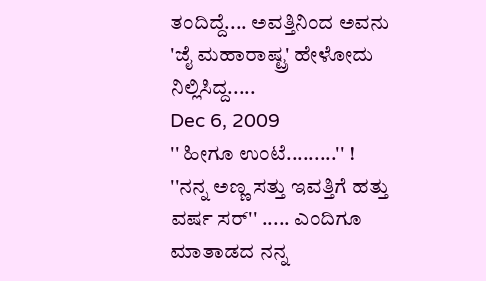ತಂದಿದ್ದೆ.... ಅವತ್ತಿನಿಂದ ಅವನು 'ಜೈ ಮಹಾರಾಷ್ಟ್ರ' ಹೇಳೋದು ನಿಲ್ಲಿಸಿದ್ದ.....
Dec 6, 2009
'' ಹೀಗೂ ಉಂಟೆ.........'' !
''ನನ್ನ ಅಣ್ಣ ಸತ್ತು ಇವತ್ತಿಗೆ ಹತ್ತು ವರ್ಷ ಸರ್'' ..... ಎಂದಿಗೂ ಮಾತಾಡದ ನನ್ನ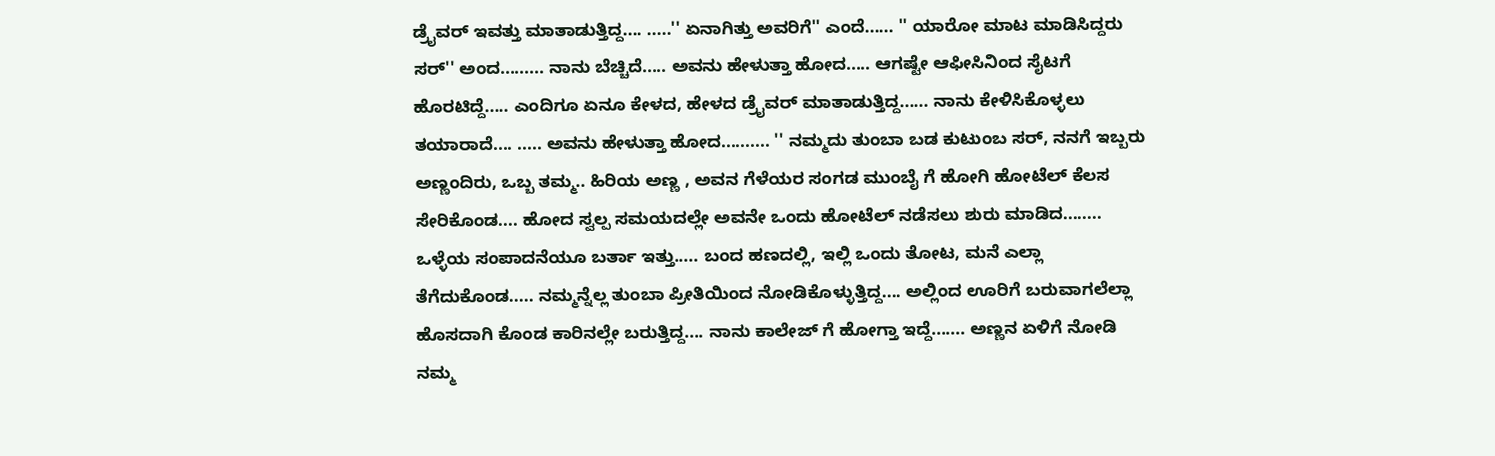ಡ್ರೈವರ್ ಇವತ್ತು ಮಾತಾಡುತ್ತಿದ್ದ.... .....'' ಏನಾಗಿತ್ತು ಅವರಿಗೆ'' ಎಂದೆ...... '' ಯಾರೋ ಮಾಟ ಮಾಡಿಸಿದ್ದರು ಸರ್'' ಅಂದ......... ನಾನು ಬೆಚ್ಚಿದೆ..... ಅವನು ಹೇಳುತ್ತಾ ಹೋದ..... ಆಗಷ್ಟೇ ಆಫೀಸಿನಿಂದ ಸೈಟಗೆ ಹೊರಟಿದ್ದೆ..... ಎಂದಿಗೂ ಏನೂ ಕೇಳದ, ಹೇಳದ ಡ್ರೈವರ್ ಮಾತಾಡುತ್ತಿದ್ದ...... ನಾನು ಕೇಳಿಸಿಕೊಳ್ಳಲು ತಯಾರಾದೆ.... ..... ಅವನು ಹೇಳುತ್ತಾ ಹೋದ.......... '' ನಮ್ಮದು ತುಂಬಾ ಬಡ ಕುಟುಂಬ ಸರ್, ನನಗೆ ಇಬ್ಬರು ಅಣ್ಣಂದಿರು, ಒಬ್ಬ ತಮ್ಮ.. ಹಿರಿಯ ಅಣ್ಣ , ಅವನ ಗೆಳೆಯರ ಸಂಗಡ ಮುಂಬೈ ಗೆ ಹೋಗಿ ಹೋಟೆಲ್ ಕೆಲಸ ಸೇರಿಕೊಂಡ.... ಹೋದ ಸ್ವಲ್ಪ ಸಮಯದಲ್ಲೇ ಅವನೇ ಒಂದು ಹೋಟೆಲ್ ನಡೆಸಲು ಶುರು ಮಾಡಿದ........ ಒಳ್ಳೆಯ ಸಂಪಾದನೆಯೂ ಬರ್ತಾ ಇತ್ತು..... ಬಂದ ಹಣದಲ್ಲಿ, ಇಲ್ಲಿ ಒಂದು ತೋಟ, ಮನೆ ಎಲ್ಲಾ ತೆಗೆದುಕೊಂಡ..... ನಮ್ಮನ್ನೆಲ್ಲ ತುಂಬಾ ಪ್ರೀತಿಯಿಂದ ನೋಡಿಕೊಳ್ಳುತ್ತಿದ್ದ.... ಅಲ್ಲಿಂದ ಊರಿಗೆ ಬರುವಾಗಲೆಲ್ಲಾ ಹೊಸದಾಗಿ ಕೊಂಡ ಕಾರಿನಲ್ಲೇ ಬರುತ್ತಿದ್ದ.... ನಾನು ಕಾಲೇಜ್ ಗೆ ಹೋಗ್ತಾ ಇದ್ದೆ....... ಅಣ್ಣನ ಏಳಿಗೆ ನೋಡಿ ನಮ್ಮ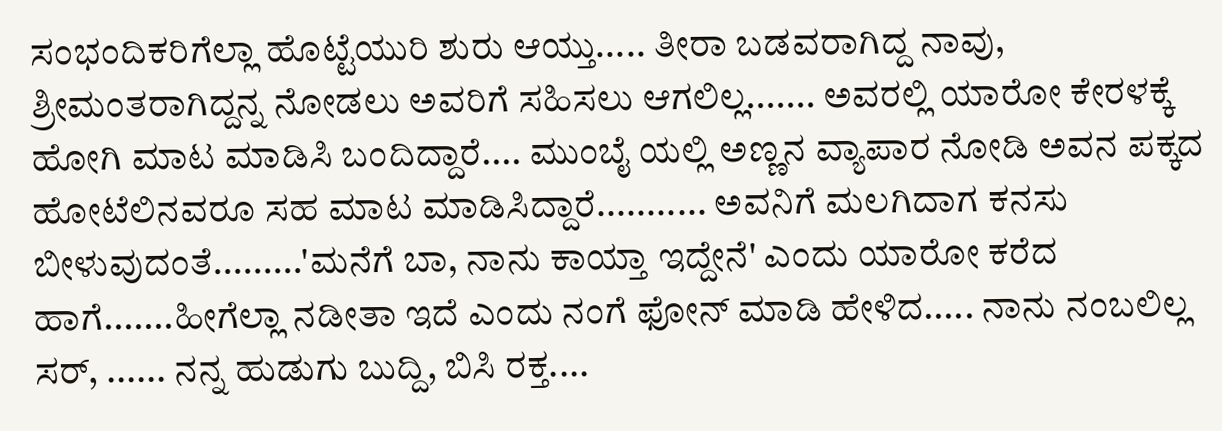ಸಂಭಂದಿಕರಿಗೆಲ್ಲಾ ಹೊಟ್ಟೆಯುರಿ ಶುರು ಆಯ್ತು..... ತೀರಾ ಬಡವರಾಗಿದ್ದ ನಾವು, ಶ್ರೀಮಂತರಾಗಿದ್ದನ್ನ ನೋಡಲು ಅವರಿಗೆ ಸಹಿಸಲು ಆಗಲಿಲ್ಲ....... ಅವರಲ್ಲಿ ಯಾರೋ ಕೇರಳಕ್ಕೆ ಹೋಗಿ ಮಾಟ ಮಾಡಿಸಿ ಬಂದಿದ್ದಾರೆ.... ಮುಂಬೈ ಯಲ್ಲಿ ಅಣ್ಣನ ವ್ಯಾಪಾರ ನೋಡಿ ಅವನ ಪಕ್ಕದ ಹೋಟೆಲಿನವರೂ ಸಹ ಮಾಟ ಮಾಡಿಸಿದ್ದಾರೆ........... ಅವನಿಗೆ ಮಲಗಿದಾಗ ಕನಸು ಬೀಳುವುದಂತೆ.........'ಮನೆಗೆ ಬಾ, ನಾನು ಕಾಯ್ತಾ ಇದ್ದೇನೆ' ಎಂದು ಯಾರೋ ಕರೆದ ಹಾಗೆ.......ಹೀಗೆಲ್ಲಾ ನಡೀತಾ ಇದೆ ಎಂದು ನಂಗೆ ಫೋನ್ ಮಾಡಿ ಹೇಳಿದ..... ನಾನು ನಂಬಲಿಲ್ಲ ಸರ್, ...... ನನ್ನ ಹುಡುಗು ಬುದ್ದಿ, ಬಿಸಿ ರಕ್ತ....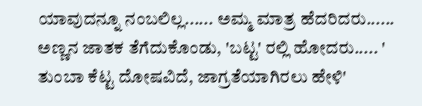ಯಾವುದನ್ನೂ ನಂಬಲಿಲ್ಲ...... ಅಮ್ಮ ಮಾತ್ರ ಹೆದರಿದರು...... ಅಣ್ಣನ ಜಾತಕ ತೆಗೆದುಕೊಂಡು, 'ಬಟ್ಟ' ರಲ್ಲಿ ಹೋದರು..... ' ತುಂಬಾ ಕೆಟ್ಟ ದೋಷವಿದೆ, ಜಾಗ್ರತೆಯಾಗಿರಲು ಹೇಳಿ'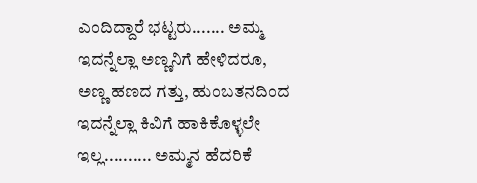ಎಂದಿದ್ದಾರೆ ಭಟ್ಟರು....... ಅಮ್ಮ ಇದನ್ನೆಲ್ಲಾ ಅಣ್ಣನಿಗೆ ಹೇಳಿದರೂ, ಅಣ್ಣ ಹಣದ ಗತ್ತು, ಹುಂಬತನದಿಂದ ಇದನ್ನೆಲ್ಲಾ ಕಿವಿಗೆ ಹಾಕಿಕೊಳ್ಳಲೇ ಇಲ್ಲ.......... ಅಮ್ಮನ ಹೆದರಿಕೆ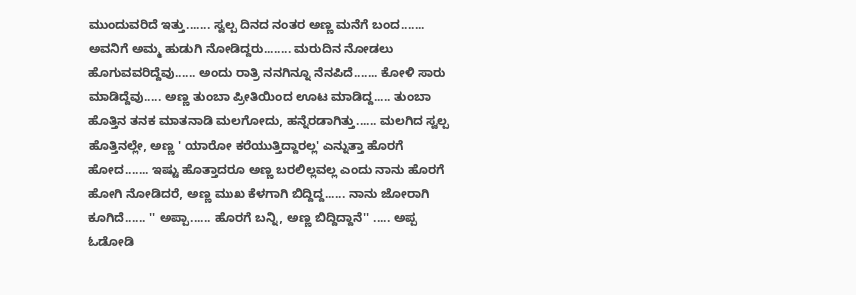ಮುಂದುವರಿದೆ ಇತ್ತು....... ಸ್ವಲ್ಪ ದಿನದ ನಂತರ ಅಣ್ಣ ಮನೆಗೆ ಬಂದ....... ಅವನಿಗೆ ಅಮ್ಮ ಹುಡುಗಿ ನೋಡಿದ್ದರು........ ಮರುದಿನ ನೋಡಲು ಹೊಗುವವರಿದ್ದೆವು...... ಅಂದು ರಾತ್ರಿ ನನಗಿನ್ನೂ ನೆನಪಿದೆ....... ಕೋಳಿ ಸಾರು ಮಾಡಿದ್ದೆವು..... ಅಣ್ಣ ತುಂಬಾ ಪ್ರೀತಿಯಿಂದ ಊಟ ಮಾಡಿದ್ದ..... ತುಂಬಾ ಹೊತ್ತಿನ ತನಕ ಮಾತನಾಡಿ ಮಲಗೋದು, ಹನ್ನೆರಡಾಗಿತ್ತು...... ಮಲಗಿದ ಸ್ವಲ್ಪ ಹೊತ್ತಿನಲ್ಲೇ, ಅಣ್ಣ ' ಯಾರೋ ಕರೆಯುತ್ತಿದ್ದಾರಲ್ಲ' ಎನ್ನುತ್ತಾ ಹೊರಗೆ ಹೋದ....... ಇಷ್ಟು ಹೊತ್ತಾದರೂ ಅಣ್ಣ ಬರಲಿಲ್ಲವಲ್ಲ ಎಂದು ನಾನು ಹೊರಗೆ ಹೋಗಿ ನೋಡಿದರೆ, ಅಣ್ಣ ಮುಖ ಕೆಳಗಾಗಿ ಬಿದ್ದಿದ್ದ...... ನಾನು ಜೋರಾಗಿ ಕೂಗಿದೆ...... '' ಅಪ್ಪಾ...... ಹೊರಗೆ ಬನ್ನಿ, ಅಣ್ಣ ಬಿದ್ದಿದ್ದಾನೆ'' ..... ಅಪ್ಪ ಓಡೋಡಿ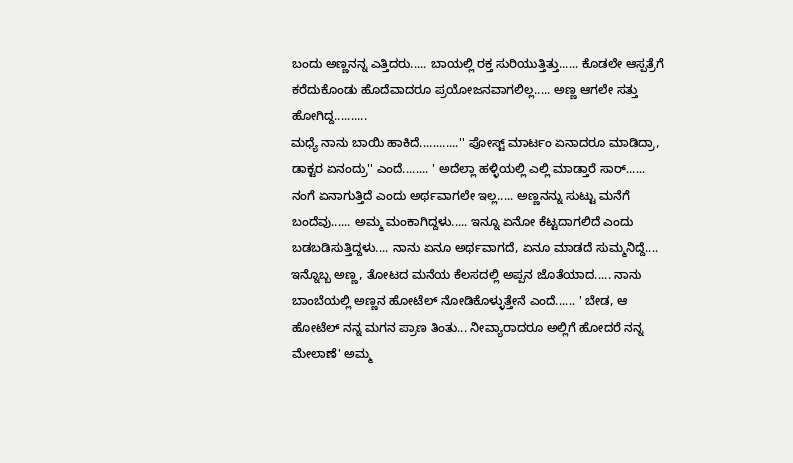ಬಂದು ಅಣ್ಣನನ್ನ ಎತ್ತಿದರು..... ಬಾಯಲ್ಲಿ ರಕ್ತ ಸುರಿಯುತ್ತಿತ್ತು...... ಕೊಡಲೇ ಆಸ್ಪತ್ರೆಗೆ ಕರೆದುಕೊಂಡು ಹೊದೆವಾದರೂ ಪ್ರಯೋಜನವಾಗಲಿಲ್ಲ..... ಅಣ್ಣ ಆಗಲೇ ಸತ್ತು ಹೋಗಿದ್ದ..........
ಮಧ್ಯೆ ನಾನು ಬಾಯಿ ಹಾಕಿದೆ............'' ಪೋಸ್ಟ್ ಮಾರ್ಟಂ ಏನಾದರೂ ಮಾಡಿದ್ರಾ, ಡಾಕ್ಟರ ಏನಂದ್ರು'' ಎಂದೆ........ ' ಅದೆಲ್ಲಾ ಹಳ್ಳಿಯಲ್ಲಿ ಎಲ್ಲಿ ಮಾಡ್ತಾರೆ ಸಾರ್...... ನಂಗೆ ಏನಾಗುತ್ತಿದೆ ಎಂದು ಅರ್ಥವಾಗಲೇ ಇಲ್ಲ..... ಅಣ್ಣನನ್ನು ಸುಟ್ಟು ಮನೆಗೆ ಬಂದೆವು...... ಅಮ್ಮ ಮಂಕಾಗಿದ್ದಳು..... ಇನ್ನೂ ಏನೋ ಕೆಟ್ಟದಾಗಲಿದೆ ಎಂದು ಬಡಬಡಿಸುತ್ತಿದ್ದಳು.... ನಾನು ಏನೂ ಅರ್ಥವಾಗದೆ, ಏನೂ ಮಾಡದೆ ಸುಮ್ಮನಿದ್ದೆ.... ಇನ್ನೊಬ್ಬ ಅಣ್ಣ, ತೋಟದ ಮನೆಯ ಕೆಲಸದಲ್ಲಿ ಅಪ್ಪನ ಜೊತೆಯಾದ..... ನಾನು ಬಾಂಬೆಯಲ್ಲಿ ಅಣ್ಣನ ಹೋಟೆಲ್ ನೋಡಿಕೊಳ್ಳುತ್ತೇನೆ ಎಂದೆ...... ' ಬೇಡ, ಆ ಹೋಟೆಲ್ ನನ್ನ ಮಗನ ಪ್ರಾಣ ತಿಂತು... ನೀವ್ಯಾರಾದರೂ ಅಲ್ಲಿಗೆ ಹೋದರೆ ನನ್ನ ಮೇಲಾಣೆ' ಅಮ್ಮ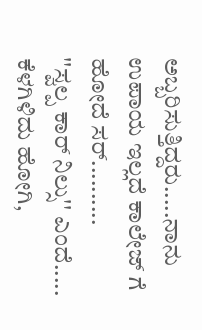ಅಬ್ಬರಿಸುತ್ತಿದ್ದರು.....ನಾನು ಉಪಾಯ ಇಲ್ಲದೆ ಕಾಲೇಜ್ ಗೆ ಹೋದೆ ಸರ್..........
''ಸ್ವಲ್ಪ ಕಾರ್ ನಿಲ್ಸು'' ಎಂದೆ..... ಕೆಳಗಿಳಿದು ಹೋಗಿ,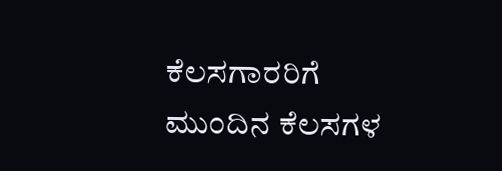ಕೆಲಸಗಾರರಿಗೆ ಮುಂದಿನ ಕೆಲಸಗಳ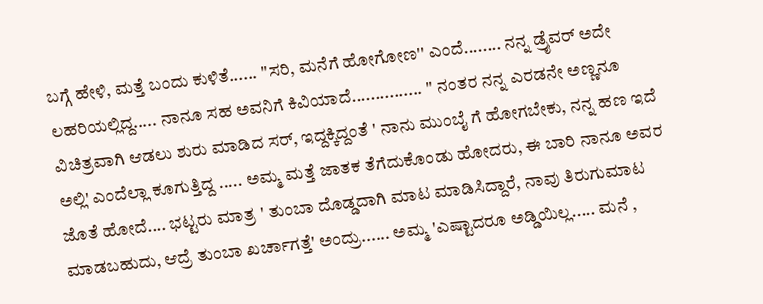ಬಗ್ಗೆ ಹೇಳಿ, ಮತ್ತೆ ಬಂದು ಕುಳಿತೆ...... ''ಸರಿ, ಮನೆಗೆ ಹೋಗೋಣ'' ಎಂದೆ........ ನನ್ನ ಡ್ರೈವರ್ ಅದೇ ಲಹರಿಯಲ್ಲಿದ್ದ..... ನಾನೂ ಸಹ ಅವನಿಗೆ ಕಿವಿಯಾದೆ............... '' ನಂತರ ನನ್ನ ಎರಡನೇ ಅಣ್ಣನೂ ವಿಚಿತ್ರವಾಗಿ ಆಡಲು ಶುರು ಮಾಡಿದ ಸರ್, ಇದ್ದಕ್ಕಿದ್ದಂತೆ ' ನಾನು ಮುಂಬೈ ಗೆ ಹೋಗಬೇಕು, ನನ್ನ ಹಣ ಇದೆ ಅಲ್ಲಿ' ಎಂದೆಲ್ಲಾ ಕೂಗುತ್ತಿದ್ದ ..... ಅಮ್ಮ ಮತ್ತೆ ಜಾತಕ ತೆಗೆದುಕೊಂಡು ಹೋದರು, ಈ ಬಾರಿ ನಾನೂ ಅವರ ಜೊತೆ ಹೋದೆ.... ಭಟ್ಟರು ಮಾತ್ರ ' ತುಂಬಾ ದೊಡ್ಡದಾಗಿ ಮಾಟ ಮಾಡಿಸಿದ್ದಾರೆ, ನಾವು ತಿರುಗುಮಾಟ ಮಾಡಬಹುದು, ಆದ್ರೆ ತುಂಬಾ ಖರ್ಚಾಗತ್ತೆ' ಅಂದ್ರು...... ಅಮ್ಮ 'ಎಷ್ಟಾದರೂ ಅಡ್ಡಿಯಿಲ್ಲ..... ಮನೆ ,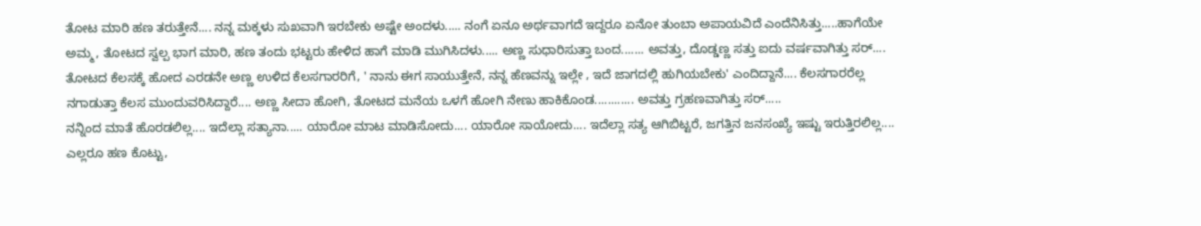ತೋಟ ಮಾರಿ ಹಣ ತರುತ್ತೇನೆ.... ನನ್ನ ಮಕ್ಕಳು ಸುಖವಾಗಿ ಇರಬೇಕು ಅಷ್ಟೇ ಅಂದಳು..... ನಂಗೆ ಏನೂ ಅರ್ಥವಾಗದೆ ಇದ್ದರೂ ಏನೋ ತುಂಬಾ ಅಪಾಯವಿದೆ ಎಂದೆನಿಸಿತ್ತು.....ಹಾಗೆಯೇ ಅಮ್ಮ, ತೋಟದ ಸ್ವಲ್ಪ ಭಾಗ ಮಾರಿ, ಹಣ ತಂದು ಭಟ್ಟರು ಹೇಳಿದ ಹಾಗೆ ಮಾಡಿ ಮುಗಿಸಿದಳು..... ಅಣ್ಣ ಸುಧಾರಿಸುತ್ತಾ ಬಂದ....... ಅವತ್ತು, ದೊಡ್ಡಣ್ಣ ಸತ್ತು ಐದು ವರ್ಷವಾಗಿತ್ತು ಸರ್.... ತೋಟದ ಕೆಲಸಕ್ಕೆ ಹೋದ ಎರಡನೇ ಅಣ್ಣ ಉಳಿದ ಕೆಲಸಗಾರರಿಗೆ, ' ನಾನು ಈಗ ಸಾಯುತ್ತೇನೆ, ನನ್ನ ಹೆಣವನ್ನು ಇಲ್ಲೇ , ಇದೆ ಜಾಗದಲ್ಲಿ ಹುಗಿಯಬೇಕು' ಎಂದಿದ್ದಾನೆ.... ಕೆಲಸಗಾರರೆಲ್ಲ ನಗಾಡುತ್ತಾ ಕೆಲಸ ಮುಂದುವರಿಸಿದ್ದಾರೆ.... ಅಣ್ಣ ಸೀದಾ ಹೋಗಿ, ತೋಟದ ಮನೆಯ ಒಳಗೆ ಹೋಗಿ ನೇಣು ಹಾಕಿಕೊಂಡ............ ಅವತ್ತು ಗ್ರಹಣವಾಗಿತ್ತು ಸರ್.....
ನನ್ನಿಂದ ಮಾತೆ ಹೊರಡಲಿಲ್ಲ.... ಇದೆಲ್ಲಾ ಸತ್ಯಾನಾ..... ಯಾರೋ ಮಾಟ ಮಾಡಿಸೋದು.... ಯಾರೋ ಸಾಯೋದು.... ಇದೆಲ್ಲಾ ಸತ್ಯ ಆಗಿಬಿಟ್ಟರೆ, ಜಗತ್ತಿನ ಜನಸಂಖ್ಯೆ ಇಷ್ಟು ಇರುತ್ತಿರಲಿಲ್ಲ.... ಎಲ್ಲರೂ ಹಣ ಕೊಟ್ಟು,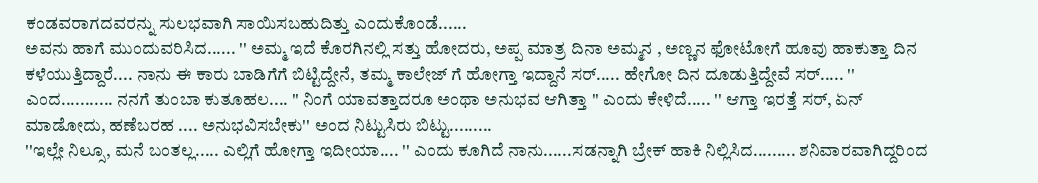ಕಂಡವರಾಗದವರನ್ನು ಸುಲಭವಾಗಿ ಸಾಯಿಸಬಹುದಿತ್ತು ಎಂದುಕೊಂಡೆ......
ಅವನು ಹಾಗೆ ಮುಂದುವರಿಸಿದ...... '' ಅಮ್ಮ ಇದೆ ಕೊರಗಿನಲ್ಲಿ ಸತ್ತು ಹೋದರು, ಅಪ್ಪ ಮಾತ್ರ ದಿನಾ ಅಮ್ಮನ , ಅಣ್ಣನ ಫೋಟೋಗೆ ಹೂವು ಹಾಕುತ್ತಾ ದಿನ ಕಳೆಯುತ್ತಿದ್ದಾರೆ.... ನಾನು ಈ ಕಾರು ಬಾಡಿಗೆಗೆ ಬಿಟ್ಟಿದ್ದೇನೆ, ತಮ್ಮ ಕಾಲೇಜ್ ಗೆ ಹೋಗ್ತಾ ಇದ್ದಾನೆ ಸರ್..... ಹೇಗೋ ದಿನ ದೂಡುತ್ತಿದ್ದೇವೆ ಸರ್..... '' ಎಂದ........... ನನಗೆ ತುಂಬಾ ಕುತೂಹಲ.... '' ನಿಂಗೆ ಯಾವತ್ತಾದರೂ ಅಂಥಾ ಅನುಭವ ಆಗಿತ್ತಾ '' ಎಂದು ಕೇಳಿದೆ..... '' ಆಗ್ತಾ ಇರತ್ತೆ ಸರ್, ಏನ್ ಮಾಡೋದು, ಹಣೆಬರಹ .... ಅನುಭವಿಸಬೇಕು'' ಅಂದ ನಿಟ್ಟುಸಿರು ಬಿಟ್ಟು.........
''ಇಲ್ಲೇ ನಿಲ್ಸೂ, ಮನೆ ಬಂತಲ್ಲ..... ಎಲ್ಲಿಗೆ ಹೋಗ್ತಾ ಇದೀಯಾ.... '' ಎಂದು ಕೂಗಿದೆ ನಾನು......ಸಡನ್ನಾಗಿ ಬ್ರೇಕ್ ಹಾಕಿ ನಿಲ್ಲಿಸಿದ......... ಶನಿವಾರವಾಗಿದ್ದರಿಂದ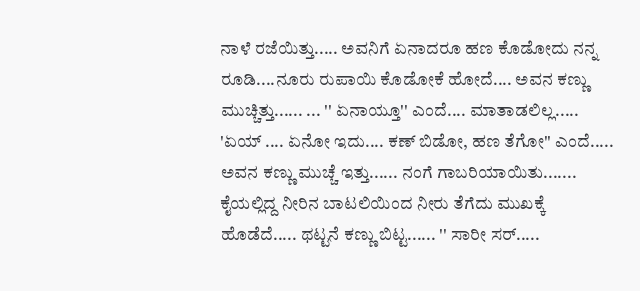ನಾಳೆ ರಜೆಯಿತ್ತು..... ಅವನಿಗೆ ಏನಾದರೂ ಹಣ ಕೊಡೋದು ನನ್ನ ರೂಡಿ....ನೂರು ರುಪಾಯಿ ಕೊಡೋಕೆ ಹೋದೆ.... ಅವನ ಕಣ್ಣು ಮುಚ್ಚಿತ್ತು...... ... '' ಏನಾಯ್ತೂ'' ಎಂದೆ.... ಮಾತಾಡಲಿಲ್ಲ..... 'ಏಯ್ .... ಏನೋ ಇದು.... ಕಣ್ ಬಿಡೋ, ಹಣ ತೆಗೋ'' ಎಂದೆ..... ಅವನ ಕಣ್ಣು ಮುಚ್ಚೆ ಇತ್ತು...... ನಂಗೆ ಗಾಬರಿಯಾಯಿತು....... ಕೈಯಲ್ಲಿದ್ದ ನೀರಿನ ಬಾಟಲಿಯಿಂದ ನೀರು ತೆಗೆದು ಮುಖಕ್ಕೆ ಹೊಡೆದೆ..... ಥಟ್ಟನೆ ಕಣ್ಣು ಬಿಟ್ಟ...... '' ಸಾರೀ ಸರ್.....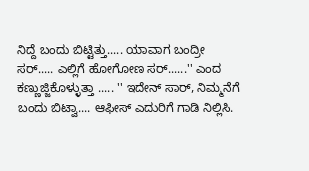ನಿದ್ದೆ ಬಂದು ಬಿಟ್ಟಿತ್ತು..... ಯಾವಾಗ ಬಂದ್ರೀ ಸರ್..... ಎಲ್ಲಿಗೆ ಹೋಗೋಣ ಸರ್......'' ಎಂದ ಕಣ್ಣುಜ್ಜಿಕೊಳ್ಳುತ್ತಾ ..... '' ಇದೇನ್ ಸಾರ್, ನಿಮ್ಮನೆಗೆ ಬಂದು ಬಿಟ್ವಾ.... ಆಫೀಸ್ ಎದುರಿಗೆ ಗಾಡಿ ನಿಲ್ಲಿಸಿ.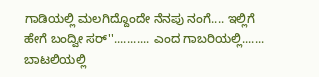ಗಾಡಿಯಲ್ಲಿ ಮಲಗಿದ್ದೊಂದೇ ನೆನಪು ನಂಗೆ.... ಇಲ್ಲಿಗೆ ಹೇಗೆ ಬಂದ್ವೀ ಸರ್''........... ಎಂದ ಗಾಬರಿಯಲ್ಲಿ....... ಬಾಟಲಿಯಲ್ಲಿ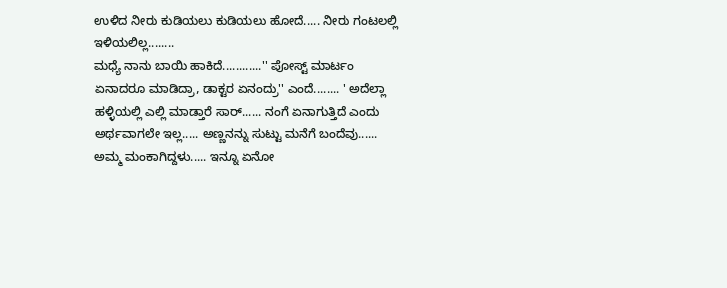ಉಳಿದ ನೀರು ಕುಡಿಯಲು ಕುಡಿಯಲು ಹೋದೆ..... ನೀರು ಗಂಟಲಲ್ಲಿ ಇಳಿಯಲಿಲ್ಲ........
ಮಧ್ಯೆ ನಾನು ಬಾಯಿ ಹಾಕಿದೆ............'' ಪೋಸ್ಟ್ ಮಾರ್ಟಂ ಏನಾದರೂ ಮಾಡಿದ್ರಾ, ಡಾಕ್ಟರ ಏನಂದ್ರು'' ಎಂದೆ........ ' ಅದೆಲ್ಲಾ ಹಳ್ಳಿಯಲ್ಲಿ ಎಲ್ಲಿ ಮಾಡ್ತಾರೆ ಸಾರ್...... ನಂಗೆ ಏನಾಗುತ್ತಿದೆ ಎಂದು ಅರ್ಥವಾಗಲೇ ಇಲ್ಲ..... ಅಣ್ಣನನ್ನು ಸುಟ್ಟು ಮನೆಗೆ ಬಂದೆವು...... ಅಮ್ಮ ಮಂಕಾಗಿದ್ದಳು..... ಇನ್ನೂ ಏನೋ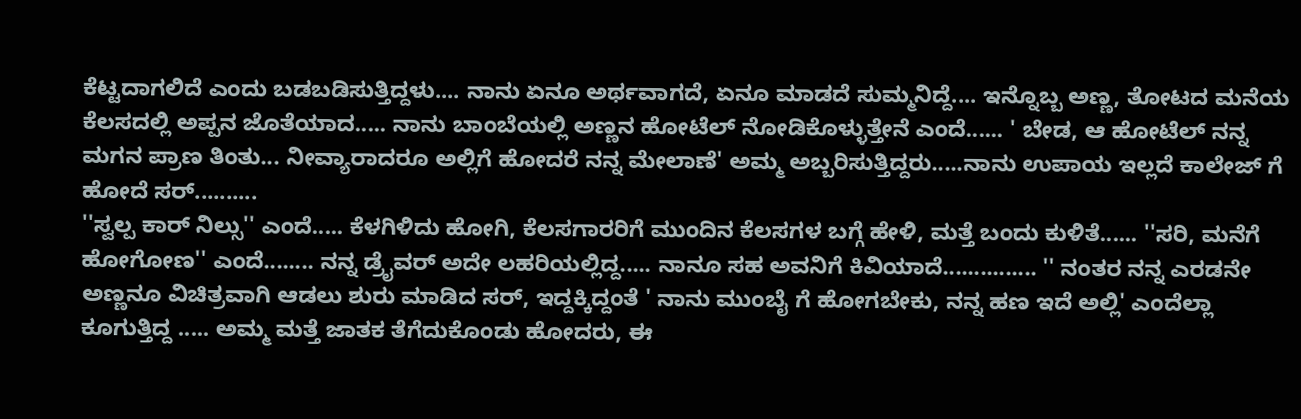ಕೆಟ್ಟದಾಗಲಿದೆ ಎಂದು ಬಡಬಡಿಸುತ್ತಿದ್ದಳು.... ನಾನು ಏನೂ ಅರ್ಥವಾಗದೆ, ಏನೂ ಮಾಡದೆ ಸುಮ್ಮನಿದ್ದೆ.... ಇನ್ನೊಬ್ಬ ಅಣ್ಣ, ತೋಟದ ಮನೆಯ ಕೆಲಸದಲ್ಲಿ ಅಪ್ಪನ ಜೊತೆಯಾದ..... ನಾನು ಬಾಂಬೆಯಲ್ಲಿ ಅಣ್ಣನ ಹೋಟೆಲ್ ನೋಡಿಕೊಳ್ಳುತ್ತೇನೆ ಎಂದೆ...... ' ಬೇಡ, ಆ ಹೋಟೆಲ್ ನನ್ನ ಮಗನ ಪ್ರಾಣ ತಿಂತು... ನೀವ್ಯಾರಾದರೂ ಅಲ್ಲಿಗೆ ಹೋದರೆ ನನ್ನ ಮೇಲಾಣೆ' ಅಮ್ಮ ಅಬ್ಬರಿಸುತ್ತಿದ್ದರು.....ನಾನು ಉಪಾಯ ಇಲ್ಲದೆ ಕಾಲೇಜ್ ಗೆ ಹೋದೆ ಸರ್..........
''ಸ್ವಲ್ಪ ಕಾರ್ ನಿಲ್ಸು'' ಎಂದೆ..... ಕೆಳಗಿಳಿದು ಹೋಗಿ, ಕೆಲಸಗಾರರಿಗೆ ಮುಂದಿನ ಕೆಲಸಗಳ ಬಗ್ಗೆ ಹೇಳಿ, ಮತ್ತೆ ಬಂದು ಕುಳಿತೆ...... ''ಸರಿ, ಮನೆಗೆ ಹೋಗೋಣ'' ಎಂದೆ........ ನನ್ನ ಡ್ರೈವರ್ ಅದೇ ಲಹರಿಯಲ್ಲಿದ್ದ..... ನಾನೂ ಸಹ ಅವನಿಗೆ ಕಿವಿಯಾದೆ............... '' ನಂತರ ನನ್ನ ಎರಡನೇ ಅಣ್ಣನೂ ವಿಚಿತ್ರವಾಗಿ ಆಡಲು ಶುರು ಮಾಡಿದ ಸರ್, ಇದ್ದಕ್ಕಿದ್ದಂತೆ ' ನಾನು ಮುಂಬೈ ಗೆ ಹೋಗಬೇಕು, ನನ್ನ ಹಣ ಇದೆ ಅಲ್ಲಿ' ಎಂದೆಲ್ಲಾ ಕೂಗುತ್ತಿದ್ದ ..... ಅಮ್ಮ ಮತ್ತೆ ಜಾತಕ ತೆಗೆದುಕೊಂಡು ಹೋದರು, ಈ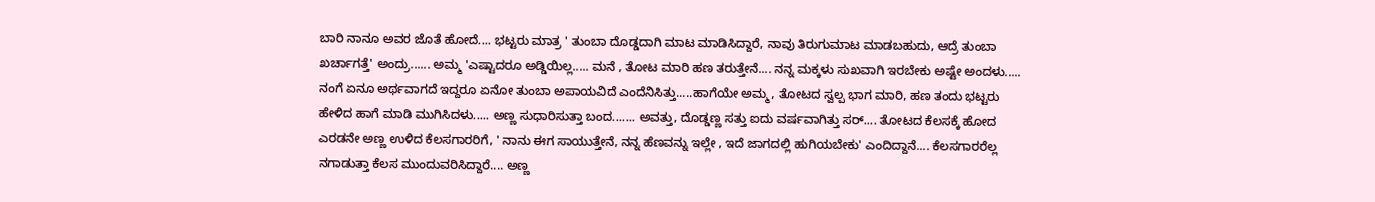ಬಾರಿ ನಾನೂ ಅವರ ಜೊತೆ ಹೋದೆ.... ಭಟ್ಟರು ಮಾತ್ರ ' ತುಂಬಾ ದೊಡ್ಡದಾಗಿ ಮಾಟ ಮಾಡಿಸಿದ್ದಾರೆ, ನಾವು ತಿರುಗುಮಾಟ ಮಾಡಬಹುದು, ಆದ್ರೆ ತುಂಬಾ ಖರ್ಚಾಗತ್ತೆ' ಅಂದ್ರು...... ಅಮ್ಮ 'ಎಷ್ಟಾದರೂ ಅಡ್ಡಿಯಿಲ್ಲ..... ಮನೆ , ತೋಟ ಮಾರಿ ಹಣ ತರುತ್ತೇನೆ.... ನನ್ನ ಮಕ್ಕಳು ಸುಖವಾಗಿ ಇರಬೇಕು ಅಷ್ಟೇ ಅಂದಳು..... ನಂಗೆ ಏನೂ ಅರ್ಥವಾಗದೆ ಇದ್ದರೂ ಏನೋ ತುಂಬಾ ಅಪಾಯವಿದೆ ಎಂದೆನಿಸಿತ್ತು.....ಹಾಗೆಯೇ ಅಮ್ಮ, ತೋಟದ ಸ್ವಲ್ಪ ಭಾಗ ಮಾರಿ, ಹಣ ತಂದು ಭಟ್ಟರು ಹೇಳಿದ ಹಾಗೆ ಮಾಡಿ ಮುಗಿಸಿದಳು..... ಅಣ್ಣ ಸುಧಾರಿಸುತ್ತಾ ಬಂದ....... ಅವತ್ತು, ದೊಡ್ಡಣ್ಣ ಸತ್ತು ಐದು ವರ್ಷವಾಗಿತ್ತು ಸರ್.... ತೋಟದ ಕೆಲಸಕ್ಕೆ ಹೋದ ಎರಡನೇ ಅಣ್ಣ ಉಳಿದ ಕೆಲಸಗಾರರಿಗೆ, ' ನಾನು ಈಗ ಸಾಯುತ್ತೇನೆ, ನನ್ನ ಹೆಣವನ್ನು ಇಲ್ಲೇ , ಇದೆ ಜಾಗದಲ್ಲಿ ಹುಗಿಯಬೇಕು' ಎಂದಿದ್ದಾನೆ.... ಕೆಲಸಗಾರರೆಲ್ಲ ನಗಾಡುತ್ತಾ ಕೆಲಸ ಮುಂದುವರಿಸಿದ್ದಾರೆ.... ಅಣ್ಣ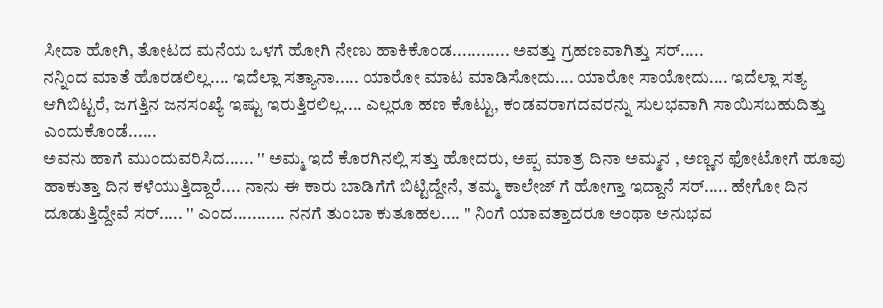ಸೀದಾ ಹೋಗಿ, ತೋಟದ ಮನೆಯ ಒಳಗೆ ಹೋಗಿ ನೇಣು ಹಾಕಿಕೊಂಡ............ ಅವತ್ತು ಗ್ರಹಣವಾಗಿತ್ತು ಸರ್.....
ನನ್ನಿಂದ ಮಾತೆ ಹೊರಡಲಿಲ್ಲ.... ಇದೆಲ್ಲಾ ಸತ್ಯಾನಾ..... ಯಾರೋ ಮಾಟ ಮಾಡಿಸೋದು.... ಯಾರೋ ಸಾಯೋದು.... ಇದೆಲ್ಲಾ ಸತ್ಯ ಆಗಿಬಿಟ್ಟರೆ, ಜಗತ್ತಿನ ಜನಸಂಖ್ಯೆ ಇಷ್ಟು ಇರುತ್ತಿರಲಿಲ್ಲ.... ಎಲ್ಲರೂ ಹಣ ಕೊಟ್ಟು, ಕಂಡವರಾಗದವರನ್ನು ಸುಲಭವಾಗಿ ಸಾಯಿಸಬಹುದಿತ್ತು ಎಂದುಕೊಂಡೆ......
ಅವನು ಹಾಗೆ ಮುಂದುವರಿಸಿದ...... '' ಅಮ್ಮ ಇದೆ ಕೊರಗಿನಲ್ಲಿ ಸತ್ತು ಹೋದರು, ಅಪ್ಪ ಮಾತ್ರ ದಿನಾ ಅಮ್ಮನ , ಅಣ್ಣನ ಫೋಟೋಗೆ ಹೂವು ಹಾಕುತ್ತಾ ದಿನ ಕಳೆಯುತ್ತಿದ್ದಾರೆ.... ನಾನು ಈ ಕಾರು ಬಾಡಿಗೆಗೆ ಬಿಟ್ಟಿದ್ದೇನೆ, ತಮ್ಮ ಕಾಲೇಜ್ ಗೆ ಹೋಗ್ತಾ ಇದ್ದಾನೆ ಸರ್..... ಹೇಗೋ ದಿನ ದೂಡುತ್ತಿದ್ದೇವೆ ಸರ್..... '' ಎಂದ........... ನನಗೆ ತುಂಬಾ ಕುತೂಹಲ.... '' ನಿಂಗೆ ಯಾವತ್ತಾದರೂ ಅಂಥಾ ಅನುಭವ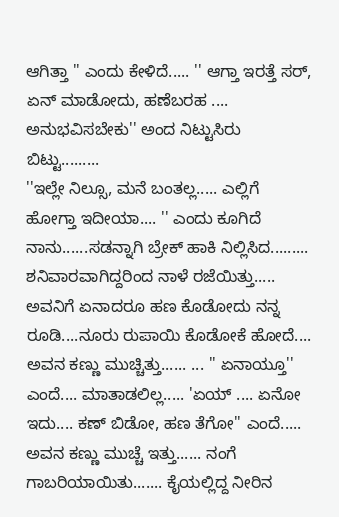ಆಗಿತ್ತಾ '' ಎಂದು ಕೇಳಿದೆ..... '' ಆಗ್ತಾ ಇರತ್ತೆ ಸರ್, ಏನ್ ಮಾಡೋದು, ಹಣೆಬರಹ .... ಅನುಭವಿಸಬೇಕು'' ಅಂದ ನಿಟ್ಟುಸಿರು ಬಿಟ್ಟು.........
''ಇಲ್ಲೇ ನಿಲ್ಸೂ, ಮನೆ ಬಂತಲ್ಲ..... ಎಲ್ಲಿಗೆ ಹೋಗ್ತಾ ಇದೀಯಾ.... '' ಎಂದು ಕೂಗಿದೆ ನಾನು......ಸಡನ್ನಾಗಿ ಬ್ರೇಕ್ ಹಾಕಿ ನಿಲ್ಲಿಸಿದ......... ಶನಿವಾರವಾಗಿದ್ದರಿಂದ ನಾಳೆ ರಜೆಯಿತ್ತು..... ಅವನಿಗೆ ಏನಾದರೂ ಹಣ ಕೊಡೋದು ನನ್ನ ರೂಡಿ....ನೂರು ರುಪಾಯಿ ಕೊಡೋಕೆ ಹೋದೆ.... ಅವನ ಕಣ್ಣು ಮುಚ್ಚಿತ್ತು...... ... '' ಏನಾಯ್ತೂ'' ಎಂದೆ.... ಮಾತಾಡಲಿಲ್ಲ..... 'ಏಯ್ .... ಏನೋ ಇದು.... ಕಣ್ ಬಿಡೋ, ಹಣ ತೆಗೋ'' ಎಂದೆ..... ಅವನ ಕಣ್ಣು ಮುಚ್ಚೆ ಇತ್ತು...... ನಂಗೆ ಗಾಬರಿಯಾಯಿತು....... ಕೈಯಲ್ಲಿದ್ದ ನೀರಿನ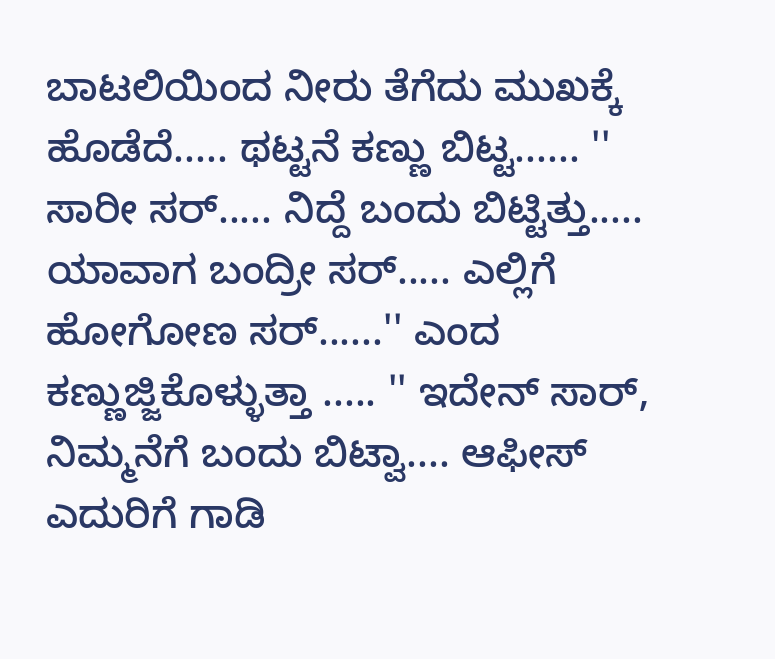ಬಾಟಲಿಯಿಂದ ನೀರು ತೆಗೆದು ಮುಖಕ್ಕೆ ಹೊಡೆದೆ..... ಥಟ್ಟನೆ ಕಣ್ಣು ಬಿಟ್ಟ...... '' ಸಾರೀ ಸರ್..... ನಿದ್ದೆ ಬಂದು ಬಿಟ್ಟಿತ್ತು..... ಯಾವಾಗ ಬಂದ್ರೀ ಸರ್..... ಎಲ್ಲಿಗೆ ಹೋಗೋಣ ಸರ್......'' ಎಂದ ಕಣ್ಣುಜ್ಜಿಕೊಳ್ಳುತ್ತಾ ..... '' ಇದೇನ್ ಸಾರ್, ನಿಮ್ಮನೆಗೆ ಬಂದು ಬಿಟ್ವಾ.... ಆಫೀಸ್ ಎದುರಿಗೆ ಗಾಡಿ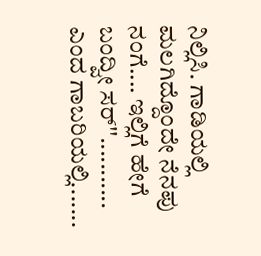ನಿಲ್ಲಿಸಿ. ಗಾಡಿಯಲ್ಲಿ ಮಲಗಿದ್ದೊಂದೇ ನೆನಪು ನಂಗೆ.... ಇಲ್ಲಿಗೆ ಹೇಗೆ ಬಂದ್ವೀ ಸರ್''........... ಎಂದ ಗಾಬರಿಯಲ್ಲಿ.......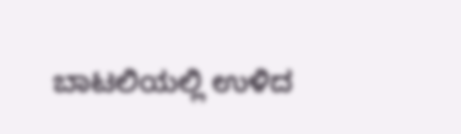ಬಾಟಲಿಯಲ್ಲಿ ಉಳಿದ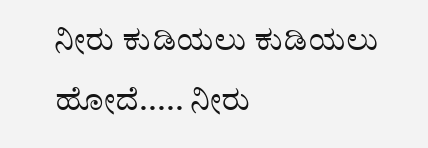ನೀರು ಕುಡಿಯಲು ಕುಡಿಯಲು ಹೋದೆ..... ನೀರು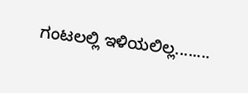ಗಂಟಲಲ್ಲಿ ಇಳಿಯಲಿಲ್ಲ........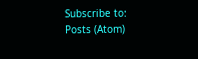Subscribe to:
Posts (Atom)